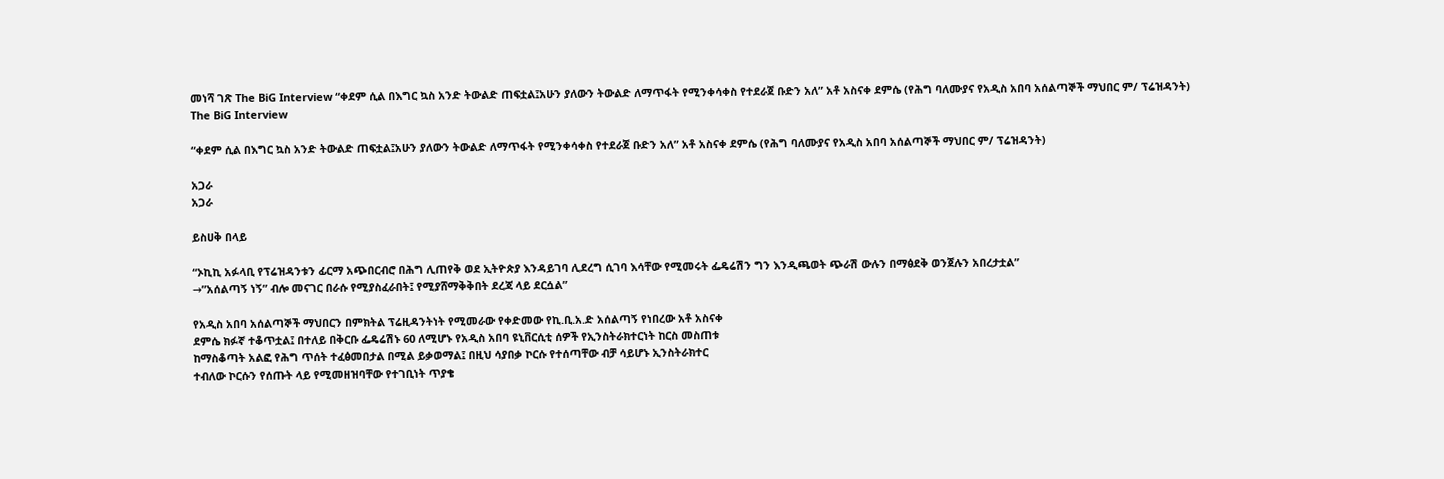መነሻ ገጽ The BiG Interview “ቀደም ሲል በእግር ኳስ አንድ ትውልድ ጠፍቷል፤አሁን ያለውን ትውልድ ለማጥፋት የሚንቀሳቀስ የተደራጀ ቡድን አለ” አቶ አስናቀ ደምሴ (የሕግ ባለሙያና የአዲስ አበባ አሰልጣኞች ማህበር ም/ ፕሬዝዳንት)
The BiG Interview

“ቀደም ሲል በእግር ኳስ አንድ ትውልድ ጠፍቷል፤አሁን ያለውን ትውልድ ለማጥፋት የሚንቀሳቀስ የተደራጀ ቡድን አለ” አቶ አስናቀ ደምሴ (የሕግ ባለሙያና የአዲስ አበባ አሰልጣኞች ማህበር ም/ ፕሬዝዳንት)

አጋራ
አጋራ

ይስሀቅ በላይ

“ኦኪኪ አፉላቢ የፕሬዝዳንቱን ፊርማ አጭበርብሮ በሕግ ሊጠየቅ ወደ ኢትዮጵያ እንዳይገባ ሊደረግ ሲገባ እሳቸው የሚመሩት ፌዴሬሽን ግን እንዲጫወት ጭራሽ ውሉን በማፅደቅ ወንጀሉን አበረታቷል”
→”አሰልጣኝ ነኝ” ብሎ መናገር በራሱ የሚያስፈራበት፤ የሚያሸማቅቅበት ደረጃ ላይ ደርሷል”

የአዲስ አበባ አሰልጣኞች ማህበርን በምክትል ፕሬዚዳንትነት የሚመራው የቀድመው የኪ.ቢ.አ.ድ አሰልጣኝ የነበረው አቶ አስናቀ
ደምሴ ክፉኛ ተቆጥቷል፤ በተለይ በቅርቡ ፌዴሬሽኑ 60 ለሚሆኑ የአዲስ አበባ ዩኒቨርሲቲ ሰዎች የኢንስትራክተርነት ከርስ መስጠቱ
ከማስቆጣት አልፎ የሕግ ጥሰት ተፈፅመበታል በሚል ይቃወማል፤ በዚህ ሳያበቃ ኮርሱ የተሰጣቸው ብቻ ሳይሆኑ ኢንስትራክተር
ተብለው ኮርሱን የሰጡት ላይ የሚመዘዝባቸው የተገቢነት ጥያቄ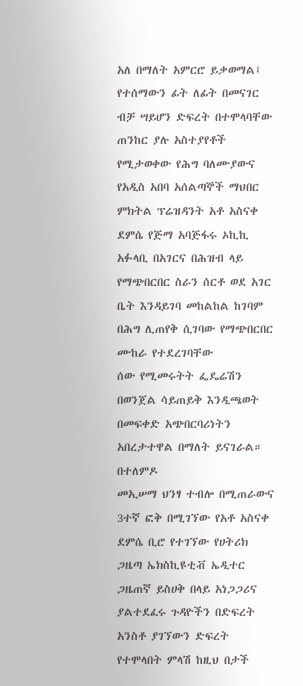አለ በማለት አምርሮ ይቃወማል፤
የተሰማውን ፊት ለፊት በመናገር ብቻ ሣይሆን ድፍረት በተሞላባቸው ጠንከር ያሉ አስተያየቶች የሚታወቀው የሕግ ባለሙያውና
የአዲስ አበባ አሰልጣኞች ማህበር ምክትል ፕሬዝዳንት አቶ አስናቀ ደምሴ የጅማ አባጅፋሩ ኦኪኪ አፉላቢ በአገርና በሕዝብ ላይ
የማጭበርበር ስራን ሰርቶ ወደ አገር ቤት እንዳይገባ መከልከል ከገባም በሕግ ሊጠየቅ ሲገባው የማጭበርበር ሙከራ የተደረገባቸው
ሰው የሚመሩትት ፌዴሬሽን በወንጀል ሳይጠይቅ እንዲጫወት በመፍቀድ አጭበርባሪነትን አበረታተዋል በማለት ይናገራል። በተለምዶ
መኢሠማ ህንፃ ተብሎ በሚጠራውና 3ተኛ ፎቅ በሚገኘው የአቶ አስናቀ ደምሴ ቢሮ የተገኘው የሀትሪክ ጋዜጣ ኤክስኪዩቲቭ ኤዲተር
ጋዜጠኛ ይስሀቅ በላይ አነጋጋሪና ያልተደፈሩ ጉዳዮችን በድፍረት አንስቶ ያገኘውን ድፍረት የተሞላበት ምላሽ ከዚህ በታች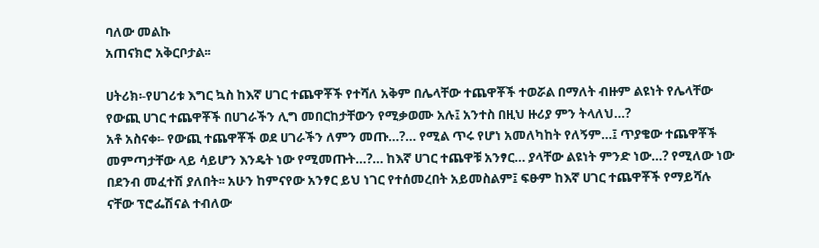ባለው መልኩ
አጠናክሮ አቅርቦታል፡፡

ሀትሪክ፡-የሀገሪቱ እግር ኳስ ከእኛ ሀገር ተጨዋቾች የተሻለ አቅም በሌላቸው ተጨዋቾች ተወሯል በማለት ብዙም ልዩነት የሌላቸው
የውጪ ሀገር ተጨዋቾች በሀገራችን ሊግ መበርከታቸውን የሚቃወሙ አሉ፤ አንተስ በዚህ ዙሪያ ምን ትላለህ…?
አቶ አስናቀ፡- የውጪ ተጨዋቾች ወደ ሀገራችን ለምን መጡ…?… የሚል ጥሩ የሆነ አመለካከት የለኝም…፤ ጥያቄው ተጨዋቾች
መምጣታቸው ላይ ሳይሆን እንዴት ነው የሚመጡት…?… ከእኛ ሀገር ተጨዋቹ አንፃር… ያላቸው ልዩነት ምንድ ነው…? የሚለው ነው
በደንብ መፈተሽ ያለበት፡፡ አሁን ከምናየው አንፃር ይህ ነገር የተሰመረበት አይመስልም፤ ፍፁም ከእኛ ሀገር ተጨዋቾች የማይሻሉ
ናቸው ፕሮፌሽናል ተብለው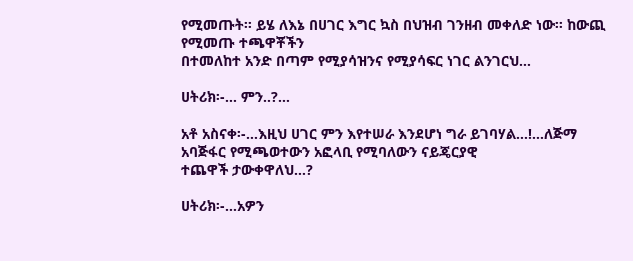የሚመጡት፡፡ ይሄ ለእኔ በሀገር እግር ኳስ በህዝብ ገንዘብ መቀለድ ነው፡፡ ከውጪ የሚመጡ ተጫዋቾችን
በተመለከተ አንድ በጣም የሚያሳዝንና የሚያሳፍር ነገር ልንገርህ…

ሀትሪክ፡-… ምን..?…

አቶ አስናቀ፡-…እዚህ ሀገር ምን እየተሠራ እንደሆነ ግራ ይገባሃል…!…ለጅማ አባጅፋር የሚጫወተውን አፎላቢ የሚባለውን ናይጄርያዊ
ተጨዋች ታውቀዋለህ…?

ሀትሪክ፡-…አዎን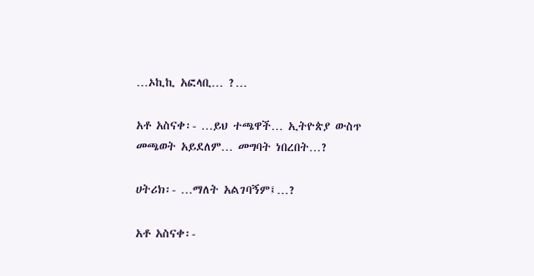…ኦኪኪ አፎላቢ… ?…

አቶ አስናቀ፡- …ይህ ተጫዋች… ኢትዮጵያ ውስጥ መጫወት አይደለም… መግባት ነበረበት…?

ሀትሪክ፡- …ማለት አልገባኝም፤…?

አቶ አስናቀ፡-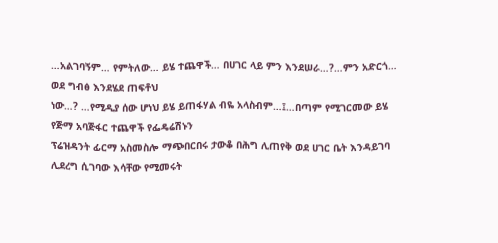…አልገባኝም… የምትለው… ይሄ ተጨዋች… በሀገር ላይ ምን እንደሠራ…?…ምን አድርጎ… ወደ ግብፅ እንደሄደ ጠፍቶህ
ነው…? …የሚዲያ ሰው ሆነህ ይሄ ይጠፋሃል ብዬ አላስብም…፤…በጣም የሚገርመው ይሄ የጅማ አባጅፋር ተጨዋች የፌዴሬሽኑን
ፕሬዝዳንት ፊርማ አስመስሎ ማጭበርበሩ ታውቆ በሕግ ሊጠየቅ ወደ ሀገር ቤት እንዳይገባ ሊደረግ ሲገባው እሳቸው የሚመሩት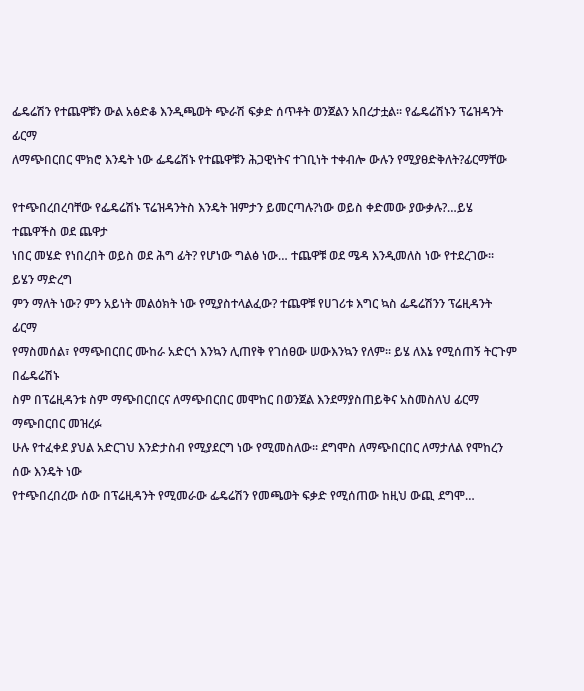ፌዴሬሽን የተጨዋቹን ውል አፅድቆ እንዲጫወት ጭራሽ ፍቃድ ሰጥቶት ወንጀልን አበረታቷል፡፡ የፌዴሬሽኑን ፕሬዝዳንት ፊርማ
ለማጭበርበር ሞክሮ እንዴት ነው ፌዴሬሽኑ የተጨዋቹን ሕጋዊነትና ተገቢነት ተቀብሎ ውሉን የሚያፀድቅለት?ፊርማቸው

የተጭበረበረባቸው የፌዴሬሽኑ ፕሬዝዳንትስ እንዴት ዝምታን ይመርጣሉ?ነው ወይስ ቀድመው ያውቃሉ?…ይሄ ተጨዋችስ ወደ ጨዋታ
ነበር መሄድ የነበረበት ወይስ ወደ ሕግ ፊት? የሆነው ግልፅ ነው… ተጨዋቹ ወደ ሜዳ እንዲመለስ ነው የተደረገው፡፡ ይሄን ማድረግ
ምን ማለት ነው? ምን አይነት መልዕክት ነው የሚያስተላልፈው? ተጨዋቹ የሀገሪቱ እግር ኳስ ፌዴሬሽንን ፕሬዚዳንት ፊርማ
የማስመሰል፣ የማጭበርበር ሙከራ አድርጎ እንኳን ሊጠየቅ የገሰፀው ሠውእንኳን የለም፡፡ ይሄ ለእኔ የሚሰጠኝ ትርጉም በፌዴሬሽኑ
ስም በፕሬዚዳንቱ ስም ማጭበርበርና ለማጭበርበር መሞከር በወንጀል እንደማያስጠይቅና አስመስለህ ፊርማ ማጭበርበር መዝረፉ
ሁሉ የተፈቀደ ያህል አድርገህ እንድታስብ የሚያደርግ ነው የሚመስለው፡፡ ደግሞስ ለማጭበርበር ለማታለል የሞከረን ሰው እንዴት ነው
የተጭበረበረው ሰው በፕሬዚዳንት የሚመራው ፌዴሬሽን የመጫወት ፍቃድ የሚሰጠው ከዚህ ውጪ ደግሞ…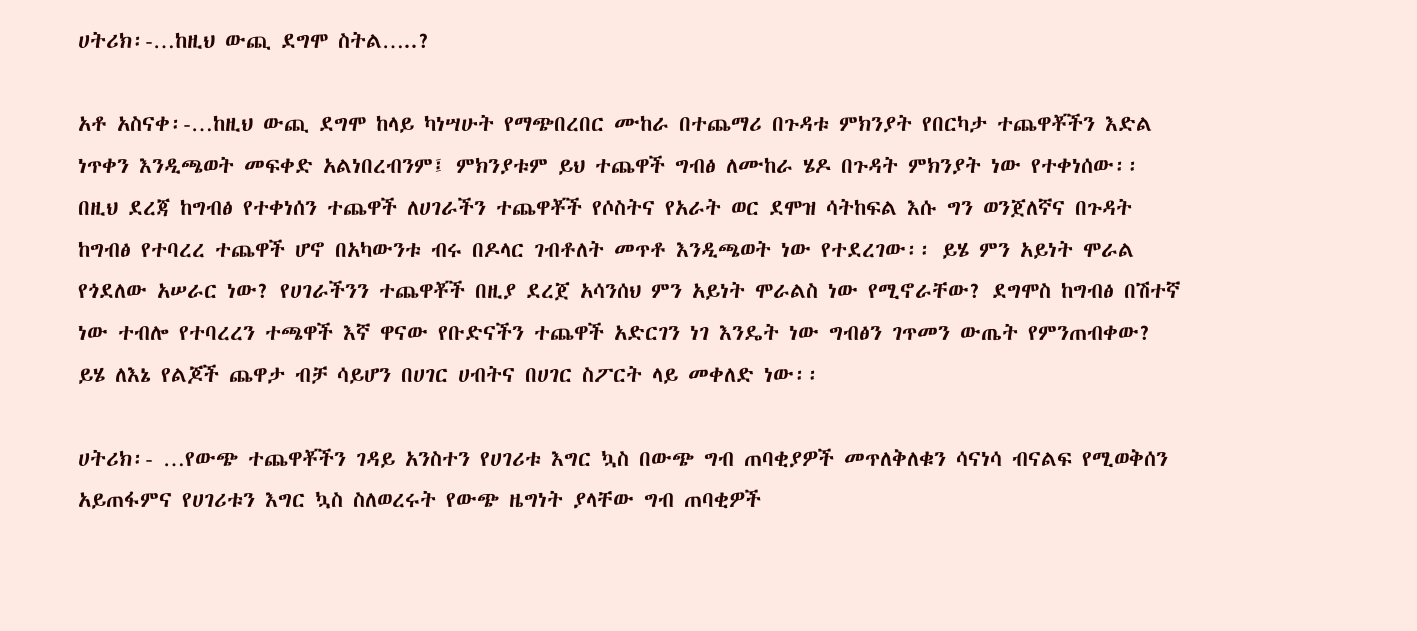ሀትሪክ፡-…ከዚህ ውጪ ደግሞ ስትል…..?

አቶ አስናቀ፡-…ከዚህ ውጪ ደግሞ ከላይ ካነሣሁት የማጭበረበር ሙከራ በተጨማሪ በጉዳቱ ምክንያት የበርካታ ተጨዋቾችን እድል
ነጥቀን እንዲጫወት መፍቀድ አልነበረብንም፤ ምክንያቱም ይህ ተጨዋች ግብፅ ለሙከራ ሄዶ በጉዳት ምክንያት ነው የተቀነሰው፡፡
በዚህ ደረጃ ከግብፅ የተቀነሰን ተጨዋች ለሀገራችን ተጨዋቾች የሶስትና የአራት ወር ደሞዝ ሳትከፍል እሱ ግን ወንጀለኛና በጉዳት
ከግብፅ የተባረረ ተጨዋች ሆኖ በአካውንቱ ብሩ በዶላር ገብቶለት መጥቶ እንዲጫወት ነው የተደረገው፡፡ ይሄ ምን አይነት ሞራል
የጎደለው አሠራር ነው? የሀገራችንን ተጨዋቾች በዚያ ደረጀ አሳንሰህ ምን አይነት ሞራልስ ነው የሚኖራቸው? ደግሞስ ከግብፅ በሽተኛ
ነው ተብሎ የተባረረን ተጫዋች እኛ ዋናው የቡድናችን ተጨዋች አድርገን ነገ እንዴት ነው ግብፅን ገጥመን ውጤት የምንጠብቀው?
ይሄ ለእኔ የልጆች ጨዋታ ብቻ ሳይሆን በሀገር ሀብትና በሀገር ስፖርት ላይ መቀለድ ነው፡፡

ሀትሪክ፡- …የውጭ ተጨዋቾችን ገዳይ አንስተን የሀገሪቱ እግር ኳስ በውጭ ግብ ጠባቂያዎች መጥለቅለቁን ሳናነሳ ብናልፍ የሚወቅሰን
አይጠፋምና የሀገሪቱን እግር ኳስ ስለወረሩት የውጭ ዜግነት ያላቸው ግብ ጠባቂዎች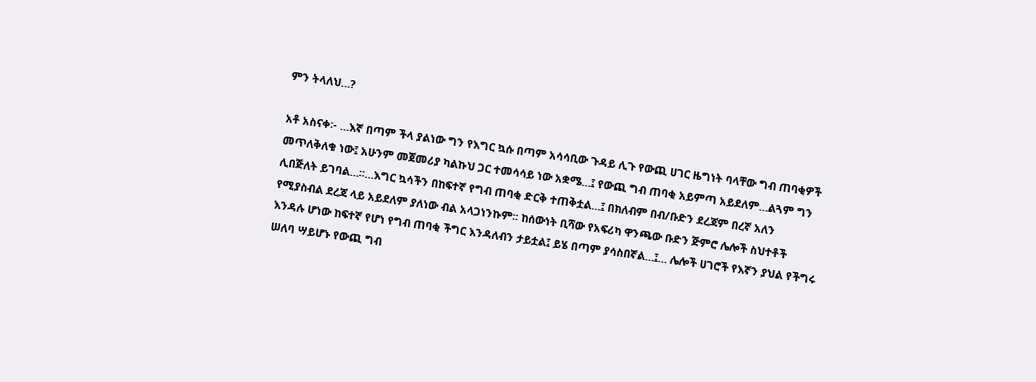ምን ትላለህ…?

አቶ አስናቀ፡- …እኛ በጣም ችላ ያልነው ግን የእግር ኳሱ በጣም አሳሳቢው ጉዳይ ሊጉ የውጪ ሀገር ዜግነት ባላቸው ግብ ጠባቂዎች
መጥለቅለቁ ነው፤ አሁንም መጀመሪያ ካልኩህ ጋር ተመሳሳይ ነው አቋሜ…፤ የውጪ ግብ ጠባቂ አይምጣ አይደለም…ልጓም ግን
ሊበጅለት ይገባል…፡፡…እግር ኳሳችን በከፍተኛ የግብ ጠባቂ ድርቅ ተጠቅቷል…፤ በክለብም በብ/ቡድን ደረጃም በረኛ አለን
የሚያስብል ደረጃ ላይ አይደለም ያለነው ብል አላጋነንኩም፡፡ ከሰውነት ቢሻው የአፍሪካ ዋንጫው ቡድን ጅምሮ ሌሎች ስህተቶች
እንዳሉ ሆነው ከፍተኛ የሆነ የግብ ጠባቂ ችግር እንዳለብን ታይቷል፤ ይሄ በጣም ያሳስበኛል…፤… ሌሎች ሀገሮች የእኛን ያህል የችግሩ
ሠለባ ሣይሆኑ የውጪ ግብ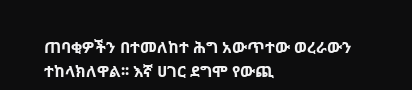ጠባቂዎችን በተመለከተ ሕግ አውጥተው ወረራውን ተከላክለዋል፡፡ እኛ ሀገር ደግሞ የውጪ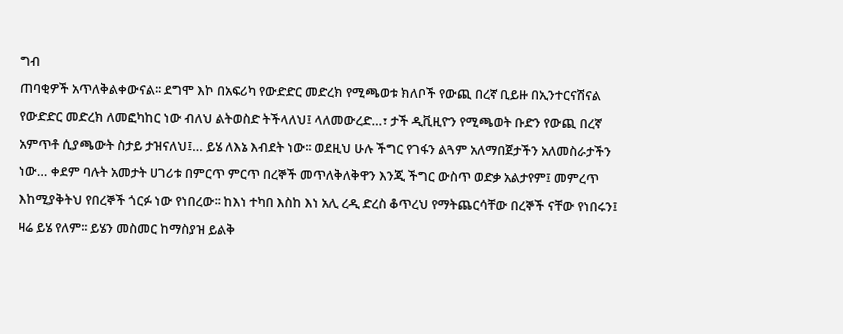ግብ
ጠባቂዎች አጥለቅልቀውናል፡፡ ደግሞ እኮ በአፍሪካ የውድድር መድረክ የሚጫወቱ ክለቦች የውጪ በረኛ ቢይዙ በኢንተርናሽናል
የውድድር መድረክ ለመፎካከር ነው ብለህ ልትወስድ ትችላለህ፤ ላለመውረድ…፣ ታች ዲቪዚዮን የሚጫወት ቡድን የውጪ በረኛ
አምጥቶ ሲያጫውት ስታይ ታዝናለህ፤… ይሄ ለእኔ እብደት ነው፡፡ ወደዚህ ሁሉ ችግር የገፋን ልጓም አለማበጀታችን አለመስራታችን
ነው… ቀደም ባሉት አመታት ሀገሪቱ በምርጥ ምርጥ በረኞች መጥለቅለቅዋን እንጂ ችግር ውስጥ ወድቃ አልታየም፤ መምረጥ
እከሚያቅትህ የበረኞች ጎርፉ ነው የነበረው፡፡ ከእነ ተካበ እስከ እነ አሊ ረዲ ድረስ ቆጥረህ የማትጨርሳቸው በረኞች ናቸው የነበሩን፤
ዛሬ ይሄ የለም፡፡ ይሄን መስመር ከማስያዝ ይልቅ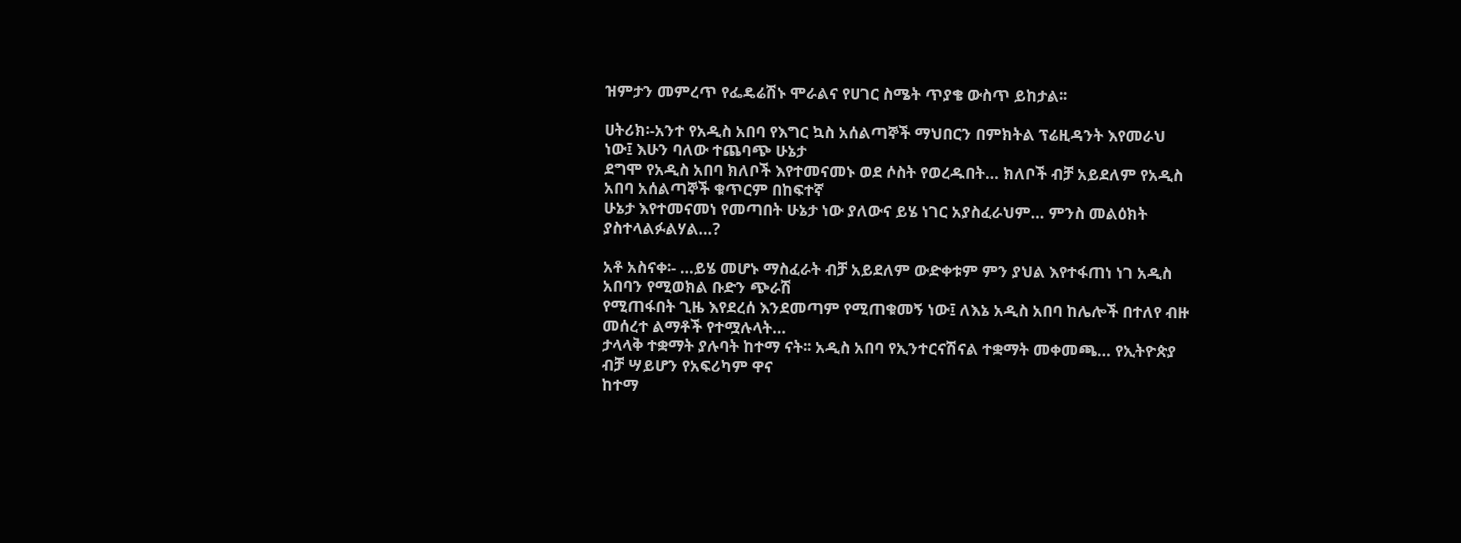ዝምታን መምረጥ የፌዴሬሽኑ ሞራልና የሀገር ስሜት ጥያቄ ውስጥ ይከታል፡፡

ሀትሪክ፡-አንተ የአዲስ አበባ የእግር ኳስ አሰልጣኞች ማህበርን በምክትል ፕሬዚዳንት እየመራህ ነው፤ እሁን ባለው ተጨባጭ ሁኔታ
ደግሞ የአዲስ አበባ ክለቦች እየተመናመኑ ወደ ሶስት የወረዱበት… ክለቦች ብቻ አይደለም የአዲስ አበባ አሰልጣኞች ቁጥርም በከፍተኛ
ሁኔታ እየተመናመነ የመጣበት ሁኔታ ነው ያለውና ይሄ ነገር አያስፈራህም… ምንስ መልዕክት ያስተላልፉልሃል…?

አቶ አስናቀ፡- …ይሄ መሆኑ ማስፈራት ብቻ አይደለም ውድቀቱም ምን ያህል እየተፋጠነ ነገ አዲስ አበባን የሚወክል ቡድን ጭራሽ
የሚጠፋበት ጊዜ እየደረሰ እንደመጣም የሚጠቁመኝ ነው፤ ለእኔ አዲስ አበባ ከሌሎች በተለየ ብዙ መሰረተ ልማቶች የተሟሉላት…
ታላላቅ ተቋማት ያሉባት ከተማ ናት፡፡ አዲስ አበባ የኢንተርናሽናል ተቋማት መቀመጫ… የኢትዮጵያ ብቻ ሣይሆን የአፍሪካም ዋና
ከተማ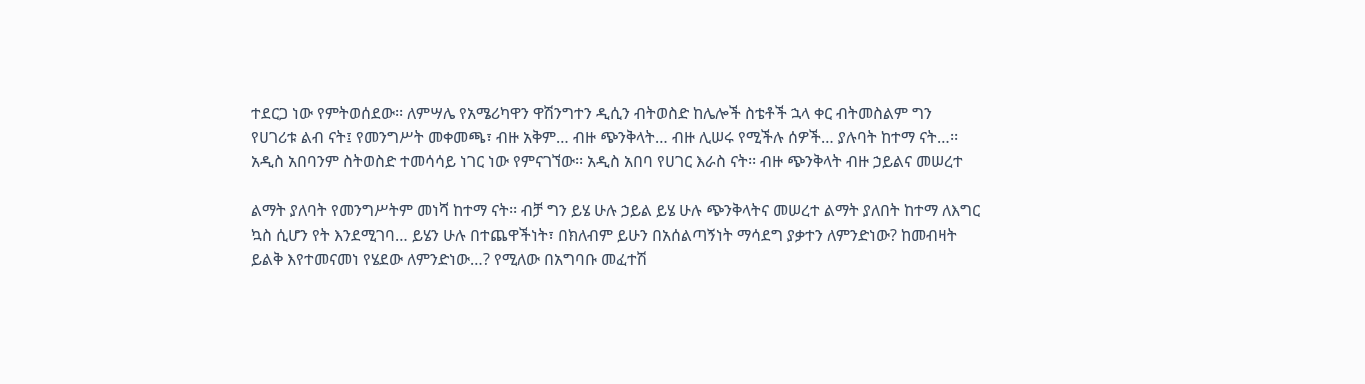ተደርጋ ነው የምትወሰደው፡፡ ለምሣሌ የአሜሪካዋን ዋሽንግተን ዲሲን ብትወስድ ከሌሎች ስቴቶች ኋላ ቀር ብትመስልም ግን
የሀገሪቱ ልብ ናት፤ የመንግሥት መቀመጫ፣ ብዙ አቅም… ብዙ ጭንቅላት… ብዙ ሊሠሩ የሚችሉ ሰዎች… ያሉባት ከተማ ናት…፡፡
አዲስ አበባንም ስትወስድ ተመሳሳይ ነገር ነው የምናገኘው፡፡ አዲስ አበባ የሀገር እራስ ናት፡፡ ብዙ ጭንቅላት ብዙ ኃይልና መሠረተ

ልማት ያለባት የመንግሥትም መነሻ ከተማ ናት፡፡ ብቻ ግን ይሄ ሁሉ ኃይል ይሄ ሁሉ ጭንቅላትና መሠረተ ልማት ያለበት ከተማ ለእግር
ኳስ ሲሆን የት እንደሚገባ… ይሄን ሁሉ በተጨዋችነት፣ በክለብም ይሁን በአሰልጣኝነት ማሳደግ ያቃተን ለምንድነው? ከመብዛት
ይልቅ እየተመናመነ የሄደው ለምንድነው…? የሚለው በአግባቡ መፈተሽ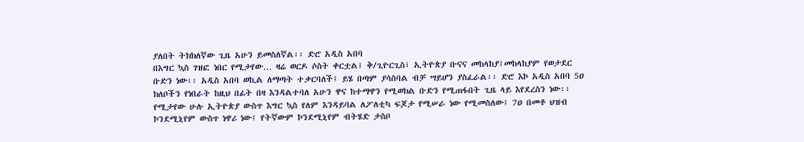ያለበት ትክክለኛው ጊዜ አሁን ይመስለኛል፡፡ ድሮ አዲስ አበባ
በእግር ኳስ ገዝፎ ነበር የሚታየው… ዛሬ ወርዶ ሶስት ቀርቷል፤ ቅ/ጊዮርጊስ፣ ኢትዮጵያ ቡናና መከላከያ፤መከላከያም የወታደር
ቡድን ነው፡፡ አዲስ አበባ ወኪል ለማጣት ተቃርባለች፤ ይሄ በጣም ያሳስባል ብቻ ሣይሆን ያስፈራል፡፡ ድሮ እኮ አዲስ አበባ 5ዐ
ክለቦችን የነበራት ከዚህ በፊት በዛ እንዳልተባለ አሁን ዋና ከተማዋን የሚወክል ቡድን የሚጠፋበት ጊዜ ላይ እየደረስን ነው፡፡
የሚታየው ሁሉ ኢትዮጵያ ውስጥ እግር ኳስ የለም እንዳይባል ለፖለቲካ ፍጆታ የሚሠራ ነው የሚመስለው፤ 7ዐ በመቶ ህዝብ
ኮንደሚኒየም ውስጥ ነዋሪ ነው፤ የትኛውም ኮንደሚኒየም ብትሄድ ታስቦ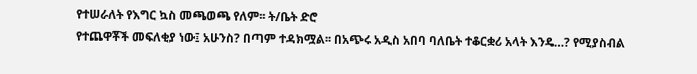የተሠራለት የእግር ኳስ መጫወጫ የለም፡፡ ት/ቤት ድሮ
የተጨዋቾች መፍለቂያ ነው፤ አሁንስ? በጣም ተዳክሟል፡፡ በአጭሩ አዲስ አበባ ባለቤት ተቆርቋሪ አላት እንዴ…? የሚያስብል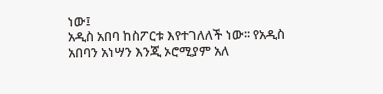ነው፤
አዲስ አበባ ከስፖርቱ እየተገለለች ነው፡፡ የአዲስ አበባን አነሣን እንጂ ኦሮሚያም አለ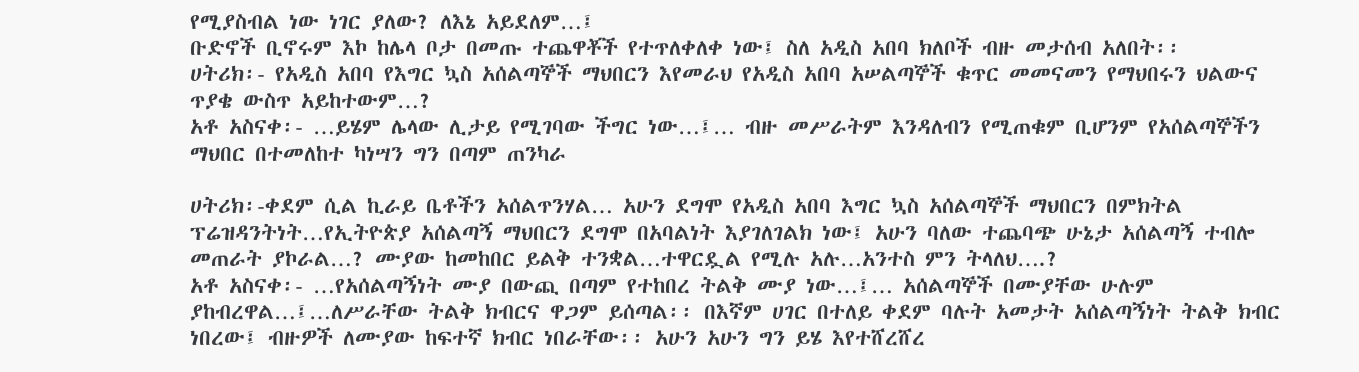የሚያስብል ነው ነገር ያለው? ለእኔ አይደለም…፤
ቡድኖች ቢኖሩም እኮ ከሌላ ቦታ በመጡ ተጨዋቾች የተጥለቀለቀ ነው፤ ስለ አዲስ አበባ ክለቦች ብዙ መታሰብ አለበት፡፡
ሀትሪክ፡- የአዲስ አበባ የእግር ኳስ አሰልጣኞች ማህበርን እየመራህ የአዲስ አበባ አሠልጣኞች ቁጥር መመናመን የማህበሩን ህልውና
ጥያቄ ውስጥ አይከተውም…?
አቶ አስናቀ፡- …ይሄም ሌላው ሊታይ የሚገባው ችግር ነው…፤… ብዙ መሥራትም እንዳለብን የሚጠቁም ቢሆንም የአሰልጣኞችን
ማህበር በተመለከተ ካነሣን ግን በጣም ጠንካራ

ሀትሪክ፡-ቀደም ሲል ኪራይ ቤቶችን አሰልጥንሃል… አሁን ደግሞ የአዲስ አበባ እግር ኳስ አሰልጣኞች ማህበርን በምክትል
ፕሬዝዳንትነት…የኢትዮጵያ አሰልጣኝ ማህበርን ደግሞ በአባልነት እያገለገልክ ነው፤ አሁን ባለው ተጨባጭ ሁኔታ አሰልጣኝ ተብሎ
መጠራት ያኮራል…? ሙያው ከመከበር ይልቅ ተንቋል…ተዋርዷል የሚሉ አሉ…አንተስ ምን ትላለህ….?
አቶ አስናቀ፡- …የአሰልጣኝነት ሙያ በውጪ በጣም የተከበረ ትልቅ ሙያ ነው…፤… አሰልጣኞች በሙያቸው ሁሉም
ያከብረዋል…፤…ለሥራቸው ትልቅ ክብርና ዋጋም ይሰጣል፡፡ በእኛም ሀገር በተለይ ቀደም ባሉት አመታት አሰልጣኝነት ትልቅ ክብር
ነበረው፤ ብዙዎች ለሙያው ከፍተኛ ክብር ነበራቸው፡፡ አሁን አሁን ግን ይሄ እየተሸረሸረ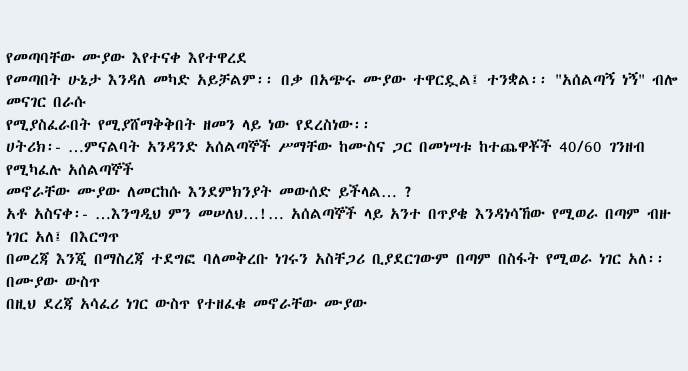የመጣባቸው ሙያው እየተናቀ እየተዋረደ
የመጣበት ሁኔታ እንዳለ መካድ አይቻልም፡፡ በቃ በአጭሩ ሙያው ተዋርዷል፤ ተንቋል፡፡ "አሰልጣኝ ነኝ" ብሎ መናገር በራሱ
የሚያስፈራበት የሚያሸማቅቅበት ዘመን ላይ ነው የደረስነው፡፡
ሀትሪክ፡- …ምናልባት አንዳንድ አሰልጣኞች ሥማቸው ከሙስና ጋር በመነሣቱ ከተጨዋቾች 40/60 ገንዘብ የሚካፈሉ አሰልጣኞች
መኖራቸው ሙያው ለመርከሱ እንደምክንያት መውሰድ ይችላል… ?
አቶ አስናቀ፡- …እንግዲህ ምን መሠለህ…!… አሰልጣኞች ላይ አንተ በጥያቄ እንዳነሳኸው የሚወራ በጣም ብዙ ነገር አለ፤ በእርግጥ
በመረጃ እንጂ በማስረጃ ተደግፎ ባለመቅረቡ ነገሩን አስቸጋሪ ቢያደርገውም በጣም በስፋት የሚወራ ነገር አለ፡፡ በሙያው ውስጥ
በዚህ ደረጃ አሳፈሪ ነገር ውስጥ የተዘፈቁ መኖራቸው ሙያው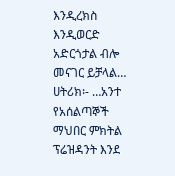እንዲረክስ እንዲወርድ አድርጎታል ብሎ መናገር ይቻላል…
ሀትሪክ፡- …አንተ የአሰልጣኞች ማህበር ምክትል ፕሬዝዳንት እንደ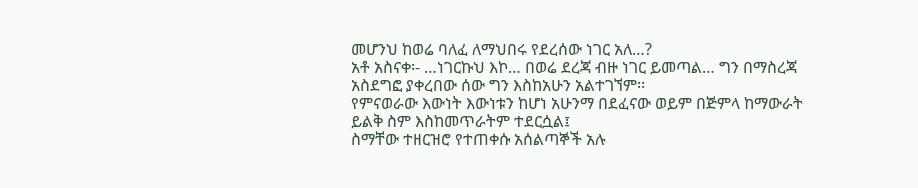መሆንህ ከወሬ ባለፈ ለማህበሩ የደረሰው ነገር አለ…?
አቶ አስናቀ፡- …ነገርኩህ እኮ… በወሬ ደረጃ ብዙ ነገር ይመጣል… ግን በማስረጃ አስደግፎ ያቀረበው ሰው ግን እስከአሁን አልተገኘም፡፡
የምናወራው እውነት እውነቱን ከሆነ አሁንማ በደፈናው ወይም በጅምላ ከማውራት ይልቅ ስም እስከመጥራትም ተደርሷል፤
ስማቸው ተዘርዝሮ የተጠቀሱ አሰልጣኞች አሉ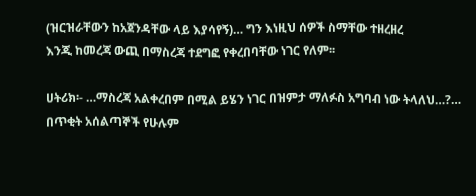(ዝርዝራቸውን ከአጀንዳቸው ላይ እያሳየኝ)… ግን እነዚህ ሰዎች ስማቸው ተዘረዘረ
እንጂ ከመረጃ ውጪ በማስረጃ ተደግፎ የቀረበባቸው ነገር የለም፡፡

ሀትሪክ፡- …ማስረጃ አልቀረበም በሚል ይሄን ነገር በዝምታ ማለፉስ አግባብ ነው ትላለህ…?… በጥቂት አሰልጣኞች የሁሉም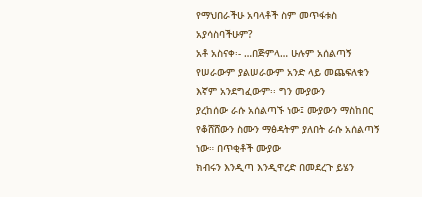የማህበራችሁ አባላቶች ስም መጥፋቱስ አያሳስባችሁም?
አቶ አስናቀ፡- …በጅምላ… ሁሉም አሰልጣኝ የሠራውም ያልሠራውም አንድ ላይ መጨፍለቁን እኛም አንደግፈውም፡፡ ግን ሙያውን
ያረከሰው ራሱ አሰልጣኙ ነው፤ ሙያውን ማስከበር የቆሸሸውን ስሙን ማፅዳትም ያለበት ራሱ አሰልጣኝ ነው። በጥቂቶች ሙያው
ክብሩን እንዲጣ እንዲዋረድ በመደረጉ ይሄን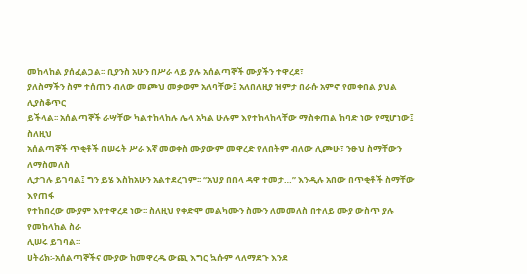መከላከል ያሰፈልጋል፡፡ ቢያንስ አሁን በሥራ ላይ ያሉ አሰልጣኞች ሙያችን ተዋረደ፣
ያለስማችን ስም ተሰጠን ብለው መጮህ መቃወም አለባቸው፤ አለበለዚያ ዝምታ በራሱ አምኖ የመቀበል ያህል ሊያስቆጥር
ይችላል፡፡ አሰልጣኞች ራሣቸው ካልተከላከሉ ሌላ አካል ሁሉም እየተከላከላቸው ማስቀጠል ከባድ ነው የሚሆነው፤ ስለዚህ
አሰልጣኞች ጥቂቶች በሠሩት ሥራ እኛ መወቀስ ሙያውም መዋረድ የለበትም ብለው ሊጮሁ፣ ንፁህ ስማቸውን ለማስመለስ
ሊታገሉ ይገባል፤ ግን ይሄ እስከአሁን አልተደረገም፡፡ “አህያ በበላ ዳዋ ተመታ…” እንዲሉ አበው በጥቂቶች ስማቸው እየጠፋ
የተከበረው ሙያም እየተዋረደ ነው፡፡ ስለዚህ የቀድሞ መልካሙን ስሙን ለመመለስ በተለይ ሙያ ውስጥ ያሉ የመከላከል ስራ
ሊሠሩ ይገባል፡፡
ሀትሪክ፡-አሰልጣኞችና ሙያው ከመዋረዱ ውጪ እግር ኳሱም ላለማደጉ እንደ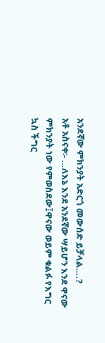አንደኛው ምክንያት አድርጎ መውሰድ ይቻላል….?
አቶ አስናቀ፡- …ለእኔ እንደ አንደኛው ሣይሆን እንደ ዋናው ምክንያት ነው የምወስደው፤ዋናው ወይም ቁልፉ የእግር ኳስ ችግር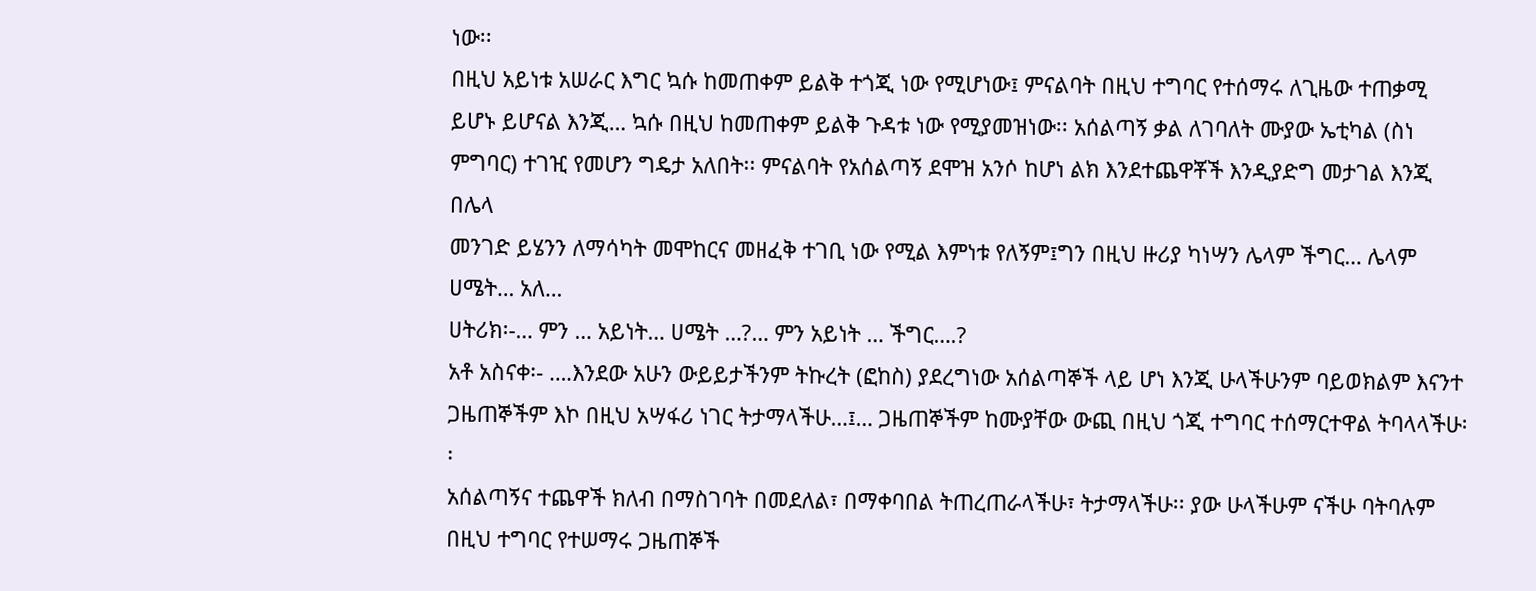ነው፡፡
በዚህ አይነቱ አሠራር እግር ኳሱ ከመጠቀም ይልቅ ተጎጂ ነው የሚሆነው፤ ምናልባት በዚህ ተግባር የተሰማሩ ለጊዜው ተጠቃሚ
ይሆኑ ይሆናል እንጂ… ኳሱ በዚህ ከመጠቀም ይልቅ ጉዳቱ ነው የሚያመዝነው፡፡ አሰልጣኝ ቃል ለገባለት ሙያው ኤቲካል (ስነ
ምግባር) ተገዢ የመሆን ግዴታ አለበት፡፡ ምናልባት የአሰልጣኝ ደሞዝ አንሶ ከሆነ ልክ እንደተጨዋቾች እንዲያድግ መታገል እንጂ በሌላ
መንገድ ይሄንን ለማሳካት መሞከርና መዘፈቅ ተገቢ ነው የሚል እምነቱ የለኝም፤ግን በዚህ ዙሪያ ካነሣን ሌላም ችግር… ሌላም
ሀሜት… አለ…
ሀትሪክ፡-… ምን … አይነት… ሀሜት …?… ምን አይነት … ችግር….?
አቶ አስናቀ፡- ….እንደው አሁን ውይይታችንም ትኩረት (ፎከስ) ያደረግነው አሰልጣኞች ላይ ሆነ እንጂ ሁላችሁንም ባይወክልም እናንተ
ጋዜጠኞችም እኮ በዚህ አሣፋሪ ነገር ትታማላችሁ…፤… ጋዜጠኞችም ከሙያቸው ውጪ በዚህ ጎጂ ተግባር ተሰማርተዋል ትባላላችሁ፡፡
አሰልጣኝና ተጨዋች ክለብ በማስገባት በመደለል፣ በማቀባበል ትጠረጠራላችሁ፣ ትታማላችሁ፡፡ ያው ሁላችሁም ናችሁ ባትባሉም
በዚህ ተግባር የተሠማሩ ጋዜጠኞች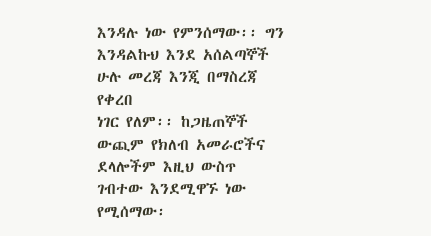እንዳሉ ነው የምንሰማው፡፡ ግን እንዳልኩህ እንደ አሰልጣኞች ሁሉ መረጃ እንጂ በማስረጃ የቀረበ
ነገር የለም፡፡ ከጋዜጠኞች ውጪም የክለብ አመራሮችና ደላሎችም እዚህ ውስጥ ገብተው እንደሚዋኙ ነው የሚሰማው፡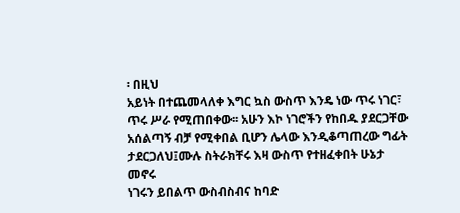፡ በዚህ
አይነት በተጨመላለቀ እግር ኳስ ውስጥ እንዴ ነው ጥሩ ነገር፣ ጥሩ ሥራ የሚጠበቀው፡፡ አሁን እኮ ነገሮችን የከበዱ ያደርጋቸው
አሰልጣኝ ብቻ የሚቀበል ቢሆን ሌላው እንዲቆጣጠረው ግፊት ታደርጋለህ፤ሙሉ ስትራክቸሩ እዛ ውስጥ የተዘፈቀበት ሁኔታ መኖሩ
ነገሩን ይበልጥ ውስብስብና ከባድ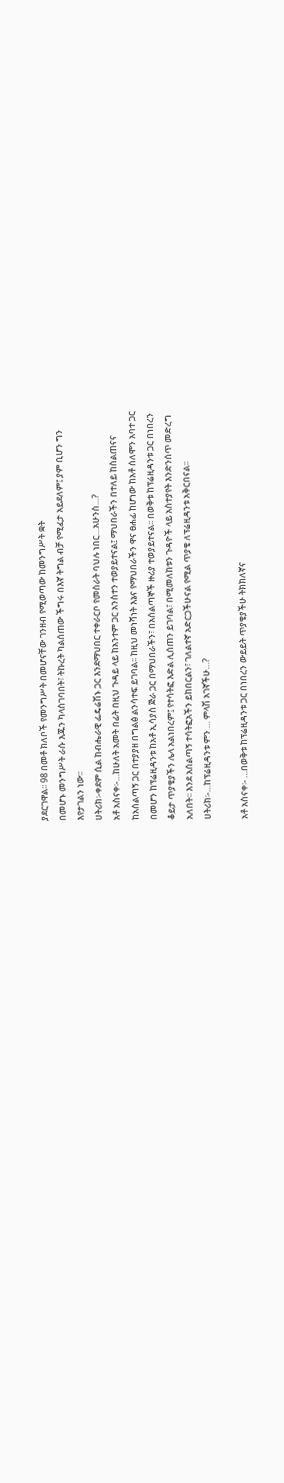ያደርገዋል፡፡ 98 በመቶ ክለቦች የመንግሥት በመሆናቸው ገንዘብ የሚወጣው ከመንግሥት ቋት
በመሆኑ መንግሥት ራሱ እጁን ካላስገባበት፣ ትኩረት ካልሰጠው ችግሩ በእኛ ትግል ብቻ የሚፈታ አይደለም፤ ያም ቢሆን ግን
እየታገልን ነው፡፡
ሀትሪክ፡-ቀደም ሲል ከብሔራዊ ፌዴሬሽኑ ጋር እንደማህበር ተቀራርቦ የመስራት ባህሉ ነበር…አሁንስ…?
አቶ አስናቀ፡-…ከሁለት አመት በፊት በዚህ ጉዳይ ላይ ከአንተም ጋር አንስተን ተወያይተናል፤ ማህበራችን በተለይ ከስልጠናና
ከአሰልጣኝ ጋር በተያያዘ በግልፅ ልንሳተፍ ይገባል፡፡ ከዚህ መነሻነት እኔና የማህበራችን ዋና ፀሐፊ ከሆነው ከአቶ ሰለሞን አባተ ጋር
በመሆን ከፕሬዚዳንቱ ከአቶ ኢሳያስ ጅራ ጋር በማህበራችን፣ በአሰልጣኞች ዙሪያ ተወያይተናል፡፡ በወቅቱ ከፕሬዚዳንቱ ጋር በነበረን
ቆይታ ጥያቄያችን ሌላ አልነበረም፤ የተሳትፎ እድል ሊሰጠን ይገባል፣ በሚመለከቱን ጉዳዮች ላይ አስተያየት እንድንሰጥ መድረግ
አለበት፡፡ እንደ አሰልጣኝ ተሳትፎአችን ይከበርልን፣ ገለልተኛ አድርጋችሁናል የሚል ጥያቄ ለፕሬዚዳንቱ አቅርበናል፡፡
ሀትሪክ፡-…ከፕሬዚዳንቱ ምን … ምላሽ አገኛችሁ…?

አቶ አስናቀ፡- …በወቅቱ ከፕሬዚዳንቱ ጋር በነበረን ውይይት ጥያቄያችሁ ትክክለኛና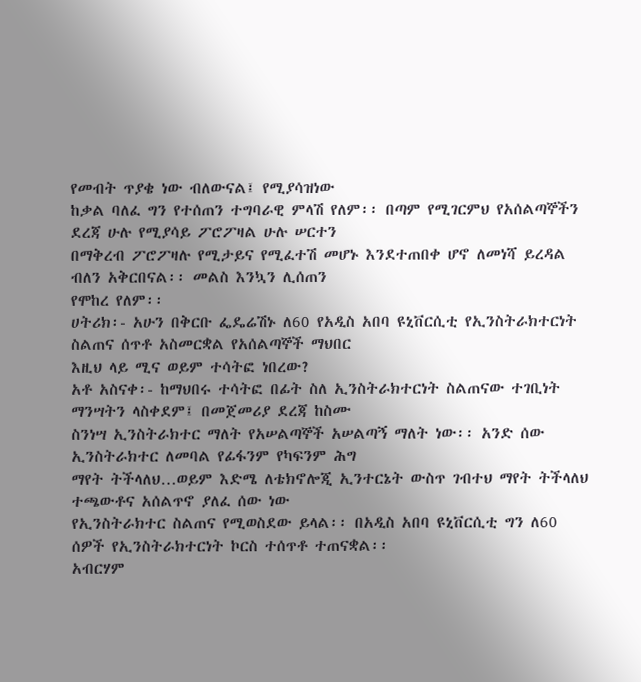የመብት ጥያቄ ነው ብለውናል፤ የሚያሳዝነው
ከቃል ባለፈ ግን የተሰጠን ተግባራዊ ምላሽ የለም፡፡ በጣም የሚገርምህ የአሰልጣኞችን ደረጃ ሁሉ የሚያሳይ ፖሮፖዛል ሁሉ ሠርተን
በማቅረብ ፖሮፖዛሉ የሚታይና የሚፈተሽ መሆኑ እንደተጠበቀ ሆኖ ለመነሻ ይረዳል ብለን አቅርበናል፡፡ መልስ እንኳን ሊሰጠን
የሞከረ የለም፡፡
ሀትሪክ፡- አሁን በቅርቡ ፌዴሬሽኑ ለ60 የአዲስ አበባ ዩኒቨርሲቲ የኢንስትራክተርነት ስልጠና ሰጥቶ አስመርቋል የአሰልጣኞች ማህበር
እዚህ ላይ ሚና ወይም ተሳትፎ ነበረው?
አቶ አስናቀ፡- ከማህበሩ ተሳትፎ በፊት ስለ ኢንስትራክተርነት ስልጠናው ተገቢነት ማንሣትን ላስቀደም፤ በመጀመሪያ ደረጃ ከስሙ
ስንነሣ ኢንስትራክተር ማለት የአሠልጣኞች አሠልጣኝ ማለት ነው፡፡ አንድ ሰው ኢንስትራክተር ለመባል የፊፋንም የካፍንም ሕግ
ማየት ትችላለህ…ወይም እድሜ ለቴክኖሎጂ ኢንተርኔት ውስጥ ገብተህ ማየት ትችላለህ ተጫውቶና አሰልጥኖ ያለፈ ሰው ነው
የኢንስትራክተር ስልጠና የሚወስደው ይላል፡፡ በአዲስ አበባ ዩኒቨርሲቲ ግን ለ60 ሰዎች የኢንስትራክተርነት ኮርስ ተሰጥቶ ተጠናቋል፡፡
አብርሃም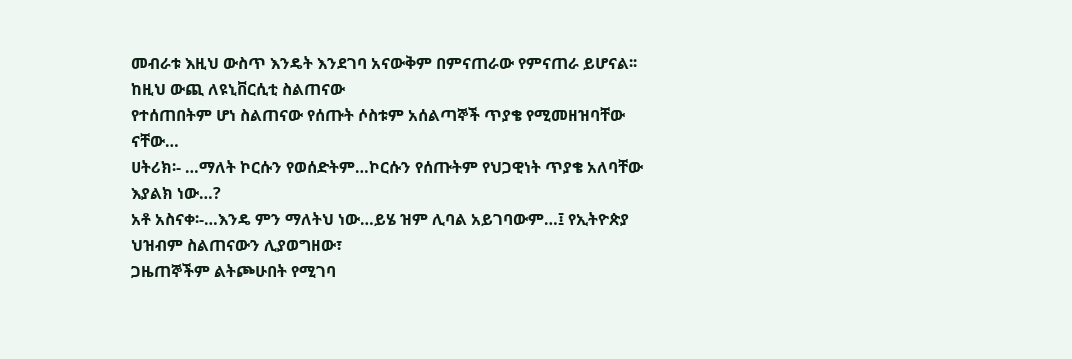መብራቱ እዚህ ውስጥ እንዴት እንደገባ አናውቅም በምናጠራው የምናጠራ ይሆናል፡፡ ከዚህ ውጪ ለዩኒቨርሲቲ ስልጠናው
የተሰጠበትም ሆነ ስልጠናው የሰጡት ሶስቱም አሰልጣኞች ጥያቄ የሚመዘዝባቸው ናቸው…
ሀትሪክ፡- …ማለት ኮርሱን የወሰድትም…ኮርሱን የሰጡትም የህጋዊነት ጥያቄ አለባቸው እያልክ ነው…?
አቶ አስናቀ፡-…እንዴ ምን ማለትህ ነው…ይሄ ዝም ሊባል አይገባውም…፤ የኢትዮጵያ ህዝብም ስልጠናውን ሊያወግዘው፣
ጋዜጠኞችም ልትጮሁበት የሚገባ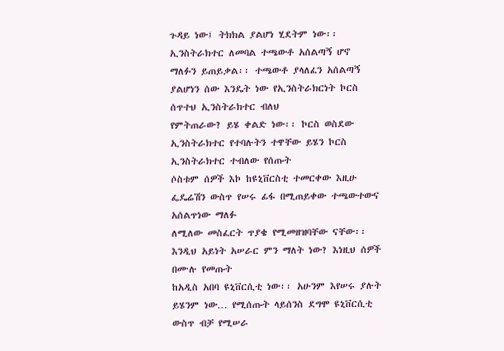ጉዳይ ነው፤ ትክክል ያልሆነ ሂደትም ነው፡፡ ኢንስትራክተር ለመባል ተጫውቶ አሰልጣኝ ሆኖ
ማለፉን ይጠይቃል፡፡ ተጫውቶ ያላለፈን አሰልጣኝ ያልሆነን ሰው እንዴት ነው የኢንስትራክርነት ኮርስ ሰጥተህ ኢንስትራክተር ብለህ
የምትጠራው? ይሄ ቀልድ ነው፡፡ ኮርስ ወስደው ኢንስትራክተር የተባሉትን ተዋቸው ይሄን ኮርስ ኢንስትራክተር ተብለው የሰጡት
ሶስቱም ሰዎች እኮ ከዩኒቨርስቲ ተመርቀው እዚሁ ፌዴሬሽን ውስጥ የሠሩ ፊፋ በሚጠይቀው ተጫውተውና አሰልጥነው ማለፉ
ለሚለው መስፈርት ጥያቄ የሚመዘዝባቸው ናቸው፡፡ እንዲህ አይነት አሠራር ምን ማለት ነው? እነዚህ ሰዎች በሙሉ የመጡት
ከአዲስ አበባ ዩኒቨርሲቲ ነው፡፡ አሁንም እየሠሩ ያሉት ይሄንም ነው… የሚሰጡት ላይሰንስ ደግሞ ዩኒቨርሲቲ ውስጥ ብቻ የሚሠራ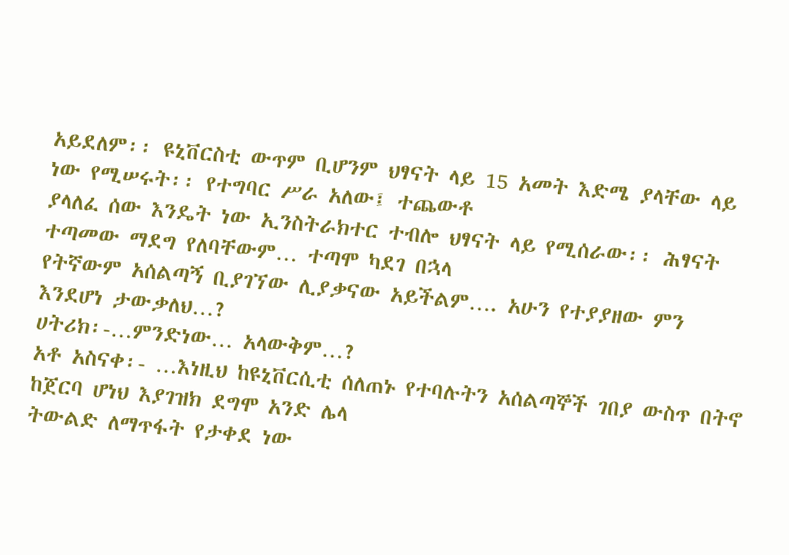አይደለም፡፡ ዩኒቨርስቲ ውጥም ቢሆንም ህፃናት ላይ 15 አመት እድሜ ያላቸው ላይ ነው የሚሠሩት፡፡ የተግባር ሥራ አለው፤ ተጨውቶ
ያላለፈ ሰው እንዴት ነው ኢንስትራክተር ተብሎ ህፃናት ላይ የሚሰራው፡፡ ሕፃናት ተጣመው ማደግ የለባቸውም… ተጣሞ ካደገ በኋላ
የትኛውም አሰልጣኝ ቢያገኘው ሊያቃናው አይችልም…. አሁን የተያያዘው ምን እንደሆነ ታውቃለህ…?
ሀትሪክ፡-…ምንድነው… አላውቅም…?
አቶ አስናቀ፡- …እነዚህ ከዩኒቨርሲቲ ሰለጠኑ የተባሉትን አሰልጣኞች ገበያ ውስጥ በትኖ ከጀርባ ሆነህ እያገዝክ ደግሞ አንድ ሌላ
ትውልድ ለማጥፋት የታቀደ ነው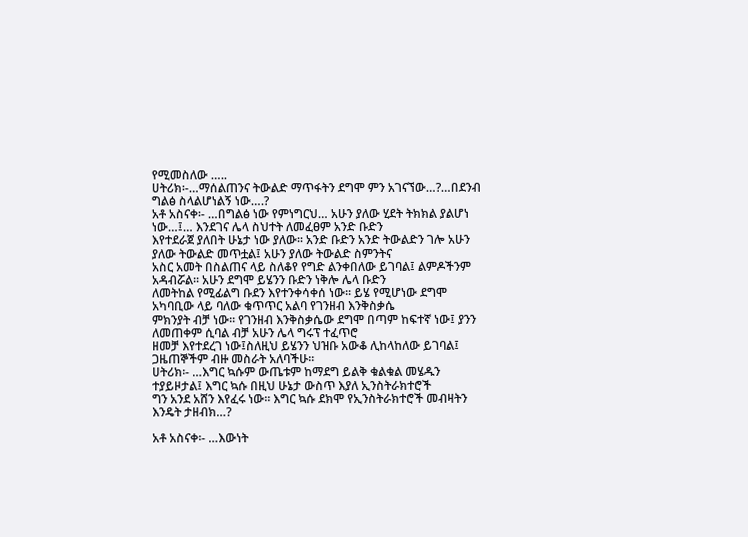የሚመስለው …..
ሀትሪክ፡-…ማሰልጠንና ትውልድ ማጥፋትን ደግሞ ምን አገናኘው…?…በደንብ ግልፅ ስላልሆነልኝ ነው….?
አቶ አስናቀ፡- …በግልፅ ነው የምነግርህ… አሁን ያለው ሂደት ትክክል ያልሆነ ነው…፤… እንደገና ሌላ ስህተት ለመፈፀም አንድ ቡድን
እየተደራጀ ያለበት ሁኔታ ነው ያለው፡፡ አንድ ቡድን አንድ ትውልድን ገሎ አሁን ያለው ትውልድ መጥቷል፤ አሁን ያለው ትውልድ ስምንትና
አስር አመት በስልጠና ላይ ስለቆየ የግድ ልንቀበለው ይገባል፤ ልምዶችንም አዳብሯል፡፡ አሁን ደግሞ ይሄንን ቡድን ነቅሎ ሌላ ቡድን
ለመትከል የሚፊልግ ቡደን እየተንቀሳቀሰ ነው፡፡ ይሄ የሚሆነው ደግሞ አካባቢው ላይ ባለው ቁጥጥር አልባ የገንዘብ እንቅስቃሴ
ምክንያት ብቻ ነው፡፡ የገንዘብ እንቅስቃሴው ደግሞ በጣም ከፍተኛ ነው፤ ያንን ለመጠቀም ሲባል ብቻ አሁን ሌላ ግሩፕ ተፈጥሮ
ዘመቻ እየተደረገ ነው፤ስለዚህ ይሄንን ህዝቡ አውቆ ሊከላከለው ይገባል፤ ጋዜጠኞችም ብዙ መስራት አለባችሁ፡፡
ሀትሪክ፡- …እግር ኳሱም ውጤቱም ከማደግ ይልቅ ቁልቁል መሄዱን ተያይዞታል፤ እግር ኳሱ በዚህ ሁኔታ ውስጥ እያለ ኢንስትራክተሮች
ግን አንደ አሸን እየፈሩ ነው፡፡ እግር ኳሱ ደክሞ የኢንስትራክተሮች መብዛትን እንዴት ታዘብክ…?

አቶ አስናቀ፡- …እውነት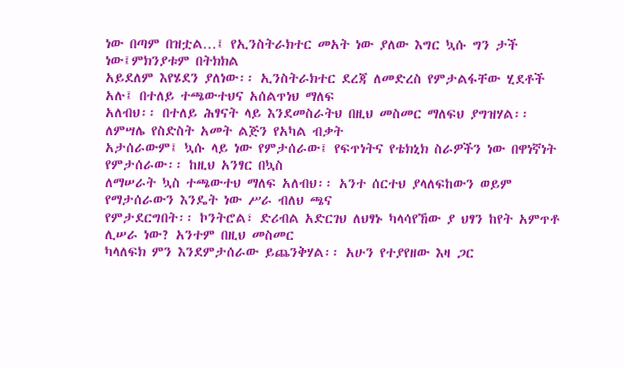ነው በጣም በዝቷል…፤ የኢንስትራክተር መአት ነው ያለው እግር ኳሱ ግን ታች ነው፤ምክንያቱም በትክክል
አይደለም እየሄደን ያለነው፡፡ ኢንስትራክተር ደረጃ ለመድረስ የምታልፋቸው ሂደቶች አሉ፤ በተለይ ተጫውተህና አሰልጥነህ ማለፍ
አለብህ፡፡ በተለይ ሕፃናት ላይ እንደመስራትህ በዚህ መስመር ማለፍህ ያግዝሃል፡፡ ለምሣሌ የስድስት አመት ልጅን የአካል ብቃት
አታሰራውም፤ ኳሱ ላይ ነው የምታሰራው፤ የፍጥነትና የቴክኒክ ስራዎችን ነው በዋነኛነት የምታሰራው፡፡ ከዚህ አንፃር በኳስ
ለማሠራት ኳስ ተጫውተህ ማለፍ አለብህ፡፡ አንተ ሰርተህ ያላለፍከውን ወይም የማታሰራውን እንዴት ነው ሥራ ብለህ ጫና
የምታደርግበት፡፡ ኮንትሮል፣ ድሪብል አድርገህ ለህፃኑ ካላሳየኸው ያ ህፃን ከየት አምጥቶ ሊሠራ ነው? አንተም በዚህ መስመር
ካላለፍክ ምን እንደምታሰራው ይጨንቅሃል፡፡ አሁን የተያየዘው እዛ ጋር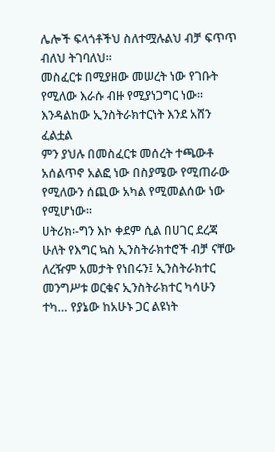ሌሎች ፍላጎቶችህ ስለተሟሉልህ ብቻ ፍጥጥ ብለህ ትገባለህ፡፡
መስፈርቱ በሚያዘው መሠረት ነው የገቡት የሚለው እራሱ ብዙ የሚያነጋግር ነው፡፡ እንዳልከው ኢንስትራክተርነት እንደ አሸን ፈልቷል
ምን ያህሉ በመስፈርቱ መሰረት ተጫውቶ አሰልጥኖ አልፎ ነው በስያሜው የሚጠራው የሚለውን ሰጪው አካል የሚመልሰው ነው
የሚሆነው፡፡
ሀትሪክ፡-ግን እኮ ቀደም ሲል በሀገር ደረጃ ሁለት የእግር ኳስ ኢንስትራክተሮች ብቻ ናቸው ለረዥም አመታት የነበሩን፤ ኢንስትራክተር
መንግሥቱ ወርቁና ኢንስትራክተር ካሳሁን ተካ… የያኔው ከአሁኑ ጋር ልዩነት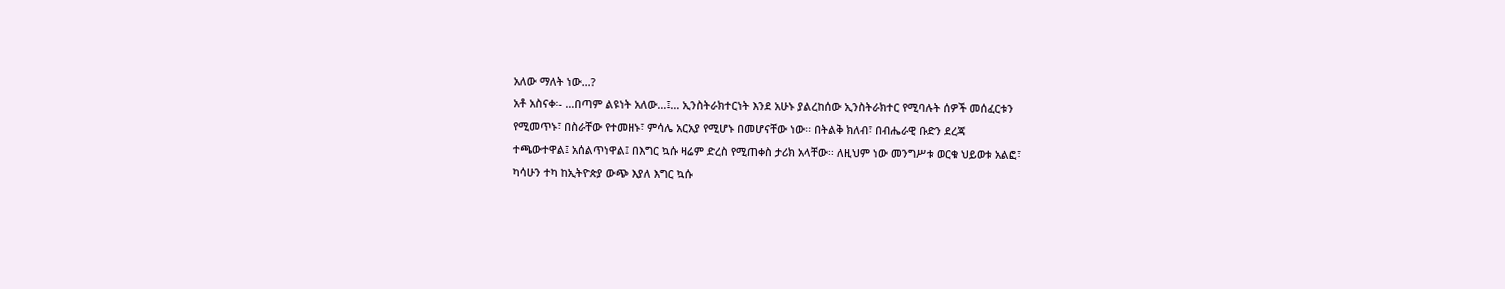አለው ማለት ነው…?
አቶ አስናቀ፡- …በጣም ልዩነት አለው…፤… ኢንስትራክተርነት እንደ አሁኑ ያልረከሰው ኢንስትራክተር የሚባሉት ሰዎች መሰፈርቱን
የሚመጥኑ፣ በስራቸው የተመዘኑ፣ ምሳሌ አርአያ የሚሆኑ በመሆናቸው ነው፡፡ በትልቅ ክለብ፣ በብሔራዊ ቡድን ደረጃ
ተጫውተዋል፤ አሰልጥነዋል፤ በእግር ኳሱ ዛሬም ድረስ የሚጠቀስ ታሪክ አላቸው፡፡ ለዚህም ነው መንግሥቱ ወርቁ ህይወቱ አልፎ፣
ካሳሁን ተካ ከኢትዮጵያ ውጭ እያለ እግር ኳሱ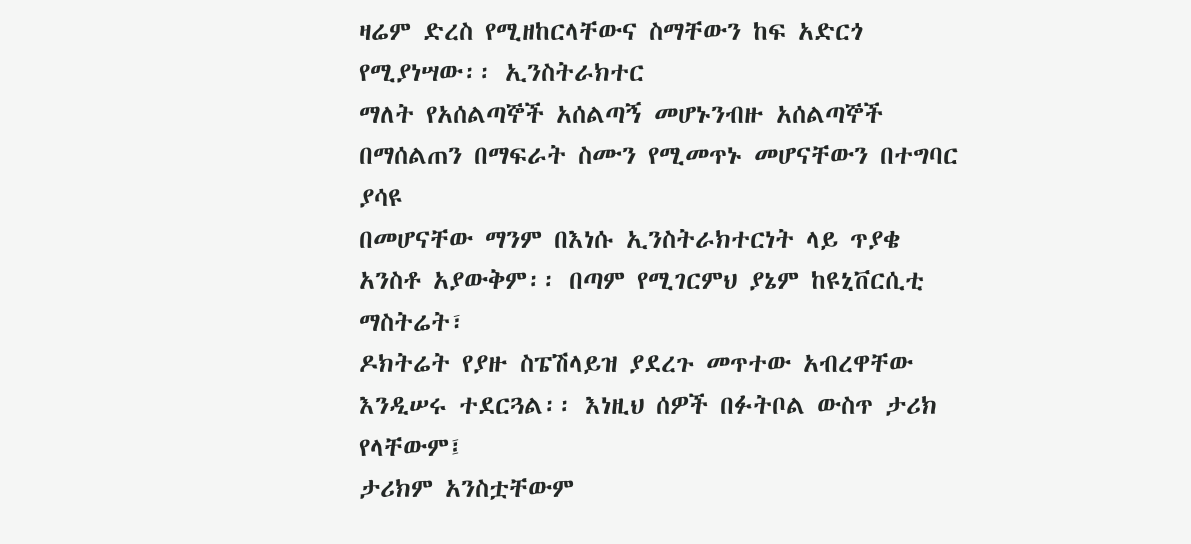ዛሬም ድረስ የሚዘከርላቸውና ስማቸውን ከፍ አድርጎ የሚያነሣው፡፡ ኢንስትራክተር
ማለት የአሰልጣኞች አሰልጣኝ መሆኑንብዙ አሰልጣኞች በማሰልጠን በማፍራት ስሙን የሚመጥኑ መሆናቸውን በተግባር ያሳዩ
በመሆናቸው ማንም በእነሱ ኢንስትራክተርነት ላይ ጥያቄ አንስቶ አያውቅም፡፡ በጣም የሚገርምህ ያኔም ከዩኒቨርሲቲ ማስትሬት፣
ዶክትሬት የያዙ ስፔሽላይዝ ያደረጉ መጥተው አብረዋቸው እንዲሠሩ ተደርጓል፡፡ እነዚህ ሰዎች በፉትቦል ውስጥ ታሪክ የላቸውም፤
ታሪክም አንስቷቸውም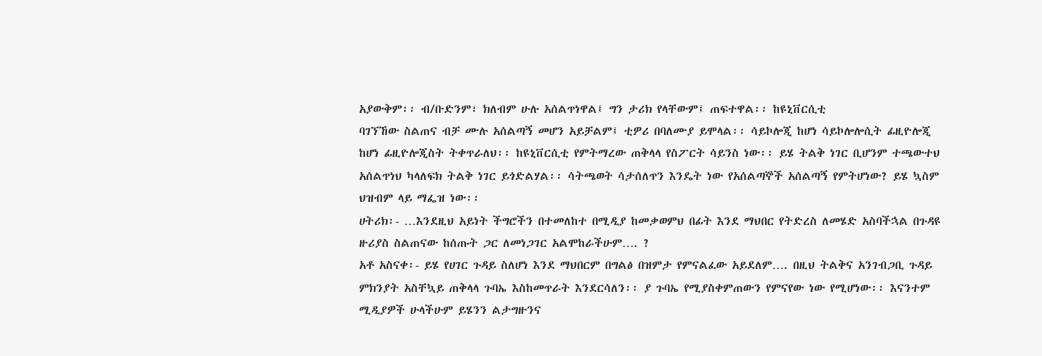አያውቅም፡፡ ብ/ቡድንም፣ ክለብም ሁሉ አሰልጥነዋል፤ ግን ታሪክ የላቸውም፤ ጠፍተዋል፡፡ ከዩኒቨርሲቲ
ባገኘኸው ስልጠና ብቻ ሙሉ አሰልጣኝ መሆን አይቻልም፤ ቲዎሪ በባለሙያ ይሞላል፡፡ ሳይኮሎጂ ከሆነ ሳይኮሎሎሲት ፊዚዮሎጂ
ከሆነ ፊዚዮሎጂስት ትቀጥራለህ፡፡ ከዩኒቨርሲቲ የምትማረው ጠቅላላ የስፖርት ሳይንስ ነው፡፡ ይሄ ትልቅ ነገር ቢሆንም ተጫውተህ
አሰልጥነህ ካላለፍክ ትልቅ ነገር ይጎድልሃል፡፡ ሳትጫወት ሳታሰለጥን እንዴት ነው የአሰልጣኞች አሰልጣኝ የምትሆነው? ይሄ ኳስም
ህዝብም ላይ ማፌዝ ነው፡፡
ሀትሪክ፡- …እንደዚህ አይነት ችግሮችን በተመለከተ በሚዲያ ከመቃወምህ በፊት እንደ ማህበር የትድረስ ለመሄድ አስባችኋል በጉዳዩ
ዙሪያስ ስልጠናው ከሰጡት ጋር ለመነጋገር አልሞከራችሁም…. ?
አቶ አስናቀ፡- ይሄ የሀገር ጉዳይ ስለሆነ እንደ ማህበርም በግልፅ በዝምታ የምናልፈው አይደለም…. በዚህ ትልቅና አንገብጋቢ ጉዳይ
ምክንያት አስቸኳይ ጠቅላላ ጉባኤ እስከመጥራት እንደርሳለን፡፡ ያ ጉባኤ የሚያስቀምጠውን የምናየው ነው የሚሆነው፡፡ እናንተም
ሚዲያዎች ሁላችሁም ይሄንን ልታግዙንና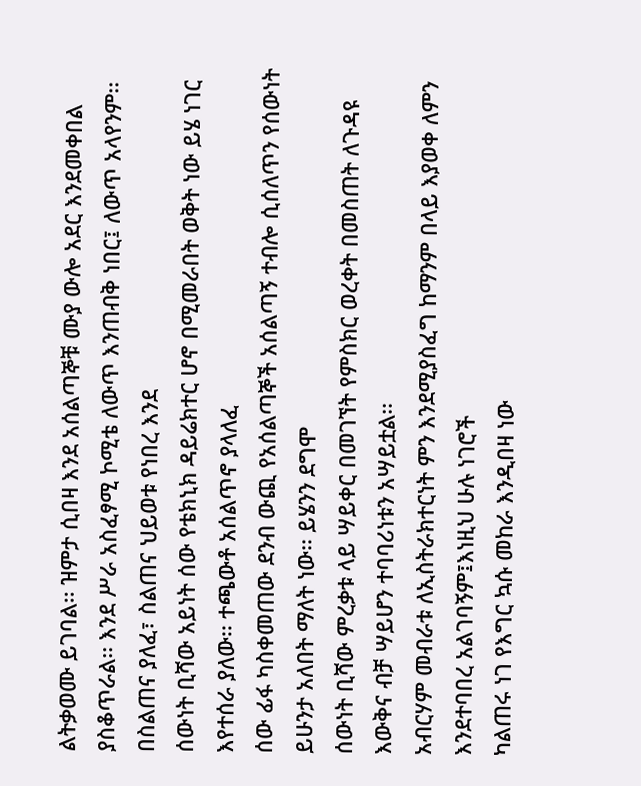ልትቃወሙ ይገባል፡፡ ዝምታ ሲበዛ እንደ አሰልጣኞቹ ሙያ ውሎ አደር እንደመቀበል
ያስቆጥራል፡፡ እንደ ሥራ አስፈፃሚ ኮሚቴ ለውጥ እንጠብቅ ነበር፤ ለውጥ አላየንም፡፡ በስልጠና ያለፈ፣ ስልጠና ህይወቱ የነበረ እንደ
ሰውነት ቢሻው አይነት ሰው የቴክኒክ ዳይሬክተር ሆኖ በሚመራበት ወቅት ነው ይሄ ነገር እየተሰራ ያለው፡፡ ተጫውቶ አሰልጥኖ ያላለፈ
ሰው ፊፋ ካስቀመጠው ደንብ ውጪ የአሰልጣኞች አሰልጣኝ ተብሎ ሲሰለጥን የሰውነት ይሁንታ አለበት ማለት ነው፡፡ ይሄንን ደግሞ
ሰውነት ቢሻው ምረቃቱ ላይ ሣይቀር በመገኘት የምስክር ወረቀት በመስጠት ለጉዳዩ እውቅና ብቻ ሣይሆን ተባባሪነቱን አሣይቷል፡፡
አብርሃም መብራቱ ለኢስትራክተርነት ምን እንደሚያስፈግ ከማንም በላይ እያወቀ ለምን እንደተባበረ አልገባኝም፤እነዚህ ሁሉ ነገሮች
ካልጠሩ ነገ የእግር ኳሱ መከራ እንዲበዛ ነው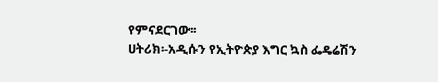የምናደርገው፡፡
ሀትሪክ፡-አዲሱን የኢትዮጵያ እግር ኳስ ፌዴሬሽን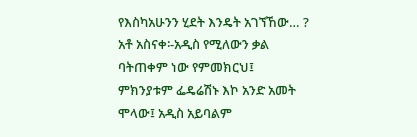የእስካአሁንን ሂደት እንዴት አገኘኸው… ?
አቶ አስናቀ፡-አዲስ የሚለውን ቃል ባትጠቀም ነው የምመክርህ፤ ምክንያቱም ፌዴሬሽኑ እኮ አንድ አመት ሞላው፤ አዲስ አይባልም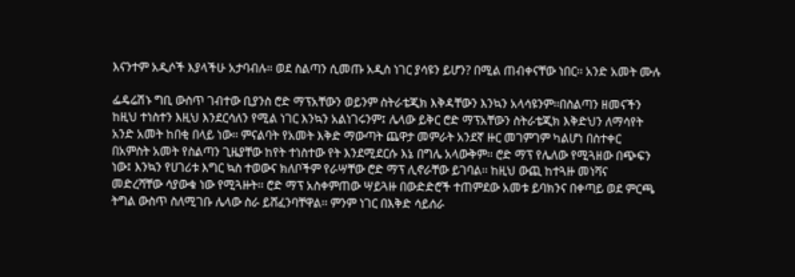እናንተም አዲሶች እያላችሁ አታባብሉ። ወደ ስልጣን ሲመጡ አዲስ ነገር ያሳዩን ይሆን? በሚል ጠብቀናቸው ነበር፡፡ አንድ አመት ሙሉ

ፌዴሬሽኑ ግቢ ውስጥ ገብተው ቢያንስ ሮድ ማፕአቸውን ወይንም ስትራቴጂክ እቅዳቸውን እንኳን አላሳዩንም፡፡በስልጣን ዘመናችን
ከዚህ ተነስተን እዚህ እንደርሳለን የሚል ነገር እንኳን አልነገሩንም፤ ሌላው ይቅር ሮድ ማፕአቸውን ስትራቴጂክ እቅድህን ለማሳየት
አንድ አመት ከበቂ በላይ ነው፡፡ ምናልባት የአመት እቅድ ማውጣት ጨዋታ መምራት አንደኛ ዙር መገምገም ካልሆነ በስተቀር
በአምስት አመት የስልጣን ጊዜያቸው ከየት ተነስተው የት እንደሚደርሱ እኔ በግሌ አላውቅም፡፡ ሮድ ማፕ የሌለው የሚጓዘው በጭፍን
ነው፤ እንኳን የሀገሪቱ እግር ኳስ ተወውና ክለቦችም የራሣቸው ሮድ ማፕ ሊኖራቸው ይገባል፡፡ ከዚህ ውጪ ከተጓዙ መነሻና
መድረሻቸው ሳያውቁ ነው የሚጓዙት፡፡ ሮድ ማፕ አስቀምጠው ሣይጓዙ በውድድሮች ተጠምደው አመቱ ይባክንና በቀጣይ ወደ ምርጫ
ትግል ውስጥ ስለሚገቡ ሌላው ስራ ይሸፈንባቸዋል፡፡ ምንም ነገር በእቅድ ሳይሰራ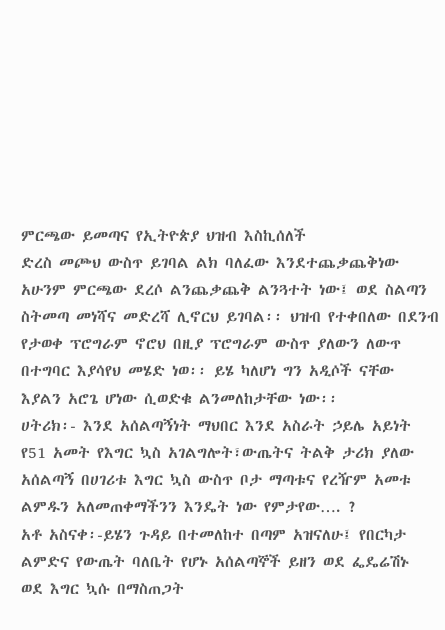ምርጫው ይመጣና የኢትዮጵያ ህዝብ እስኪሰለች
ድረስ መጮህ ውስጥ ይገባል ልክ ባለፈው እንደተጨቃጨቅነው አሁንም ምርጫው ደረሶ ልንጨቃጨቅ ልንጓተት ነው፤ ወደ ስልጣን
ስትመጣ መነሻና መድረሻ ሊኖርህ ይገባል፡፡ ህዝብ የተቀበለው በደንብ የታወቀ ፕሮግራም ኖሮህ በዚያ ፕሮግራም ውስጥ ያለውን ለውጥ
በተግባር እያሳየህ መሄድ ነወ፡፡ ይሄ ካለሆነ ግን አዲሶች ናቸው እያልን አሮጌ ሆነው ሲወድቁ ልንመለከታቸው ነው፡፡
ሀትሪክ፡- እንደ አሰልጣኝነት ማህበር እንደ አስራት ኃይሌ አይነት የ51 አመት የእግር ኳስ አገልግሎት፣ውጤትና ትልቅ ታሪክ ያለው
አሰልጣኝ በሀገሪቱ እግር ኳስ ውስጥ ቦታ ማጣቱና የረዥም አመቱ ልምዱን አለመጠቀማችንን እንዴት ነው የምታየው…. ?
አቶ አስናቀ፡-ይሄን ጉዳይ በተመለከተ በጣም አዝናለሁ፤ የበርካታ ልምድና የውጤት ባለቤት የሆኑ አሰልጣኞች ይዘን ወደ ፌዴሬሽኑ
ወደ እግር ኳሱ በማስጠጋት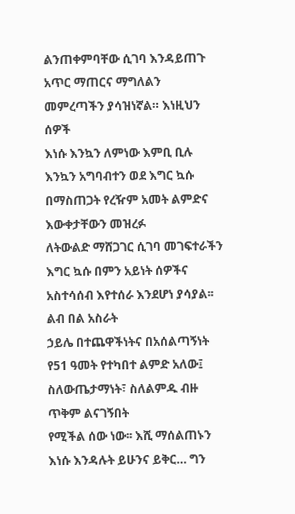ልንጠቀምባቸው ሲገባ እንዳይጠጉ አጥር ማጠርና ማግለልን መምረጣችን ያሳዝነኛል። እነዚህን ሰዎች
እነሱ እንኳን ለምነው እምቢ ቢሉ እንኳን አግባብተን ወደ እግር ኳሱ በማስጠጋት የረዥም አመት ልምድና እውቀታቸውን መዝረፉ
ለትውልድ ማሸጋገር ሲገባ መገፍተራችን እግር ኳሱ በምን አይነት ሰዎችና አስተሳሰብ እየተሰራ እንደሆነ ያሳያል፡፡ ልብ በል አስራት
ኃይሌ በተጨዋችነትና በአሰልጣኝነት የ51 ዓመት የተካበተ ልምድ አለው፤ ስለውጤታማነት፣ ስለልምዱ ብዙ ጥቅም ልናገኝበት
የሚችል ሰው ነው፡፡ እሺ ማሰልጠኑን እነሱ እንዳሉት ይሁንና ይቅር… ግን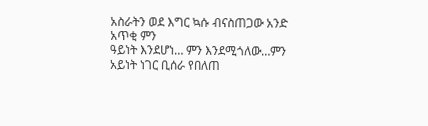አስራትን ወደ እግር ኳሱ ብናስጠጋው አንድ አጥቂ ምን
ዓይነት እንደሆነ… ምን እንደሚጎለው…ምን አይነት ነገር ቢሰራ የበለጠ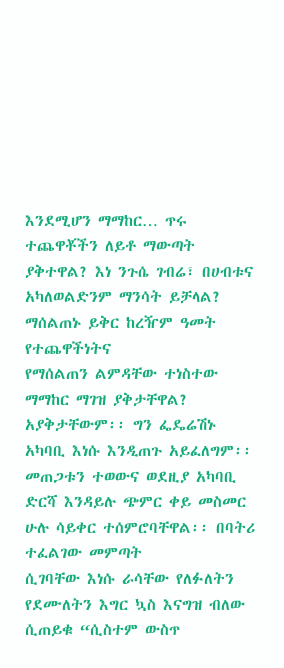እንደሚሆን ማማከር… ጥሩ ተጨዋቾችን ለይቶ ማውጣት
ያቅተዋል? እነ ንጉሴ ገብሬ፣ በሀብቱና አካለወልድንም ማንሳት ይቻላል? ማሰልጠኑ ይቅር ከረዥም ዓመት የተጨዋችነትና
የማሰልጠን ልምዳቸው ተነስተው ማማከር ማገዝ ያቅታቸዋል? አያቅታቸውም፡፡ ግን ፌዴሬሽኑ አካባቢ እነሱ እንዲጠጉ አይፈለግም፡፡
መጠጋቱን ተወውና ወደዚያ አካባቢ ድርሻ እንዳይሉ ጭምር ቀይ መስመር ሁሉ ሳይቀር ተሰምሮባቸዋል፡፡ በባትሪ ተፈልገው መምጣት
ሲገባቸው እነሱ ራሳቸው የለፉለትን የደሙለትን እግር ኳስ እናግዝ ብለው ሲጠይቁ “ሲስተም ውስጥ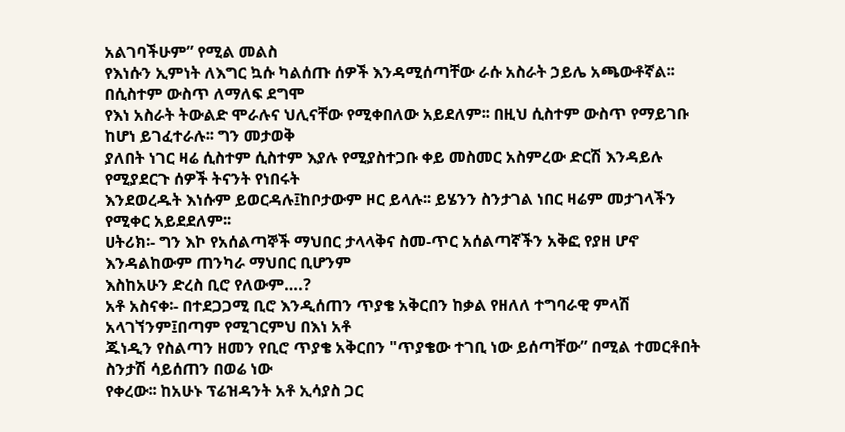አልገባችሁም” የሚል መልስ
የእነሱን ኢምነት ለእግር ኳሱ ካልሰጡ ሰዎች እንዳሚሰጣቸው ራሱ አስራት ኃይሌ አጫውቶኛል፡፡ በሲስተም ውስጥ ለማለፍ ደግሞ
የእነ አስራት ትውልድ ሞራሉና ህሊናቸው የሚቀበለው አይደለም፡፡ በዚህ ሲስተም ውስጥ የማይገቡ ከሆነ ይገፈተራሉ፡፡ ግን መታወቅ
ያለበት ነገር ዛሬ ሲስተም ሲስተም እያሉ የሚያስተጋቡ ቀይ መስመር አስምረው ድርሽ እንዳይሉ የሚያደርጉ ሰዎች ትናንት የነበሩት
እንደወረዱት እነሱም ይወርዳሉ፤ከቦታውም ዞር ይላሉ፡፡ ይሄንን ስንታገል ነበር ዛሬም መታገላችን የሚቀር አይደደለም፡፡
ሀትሪክ፡- ግን እኮ የአሰልጣኞች ማህበር ታላላቅና ስመ-ጥር አሰልጣኛችን አቅፎ የያዘ ሆኖ እንዳልከውም ጠንካራ ማህበር ቢሆንም
እስከአሁን ድረስ ቢሮ የለውም….?
አቶ አስናቀ፡- በተደጋጋሚ ቢሮ እንዲሰጠን ጥያቄ አቅርበን ከቃል የዘለለ ተግባራዊ ምላሽ አላገኘንም፤በጣም የሚገርምህ በእነ አቶ
ጁነዲን የስልጣን ዘመን የቢሮ ጥያቄ አቅርበን "ጥያቄው ተገቢ ነው ይሰጣቸው” በሚል ተመርቶበት ስንታሽ ሳይሰጠን በወሬ ነው
የቀረው፡፡ ከአሁኑ ፕሬዝዳንት አቶ ኢሳያስ ጋር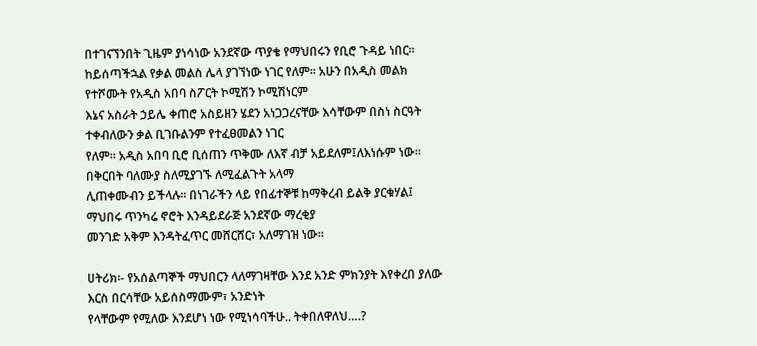በተገናኘንበት ጊዜም ያነሳነው አንደኛው ጥያቄ የማህበሩን የቢሮ ጉዳይ ነበር፡፡
ከይሰጣችኋል የቃል መልስ ሌላ ያገኘነው ነገር የለም፡፡ አሁን በአዲስ መልክ የተሾሙት የአዲስ አበባ ስፖርት ኮሚሽን ኮሚሽነርም
እኔና አስራት ኃይሌ ቀጠሮ አስይዘን ሄደን አነጋጋረናቸው እሳቸውም በስነ ስርዓት ተቀብለውን ቃል ቢገቡልንም የተፈፀመልን ነገር
የለም፡፡ አዲስ አበባ ቢሮ ቢሰጠን ጥቅሙ ለእኛ ብቻ አይደለም፤ለእነሱም ነው፡፡ በቅርበት ባለሙያ ስለሚያገኙ ለሚፈልጉት አላማ
ሊጠቀሙብን ይችላሉ፡፡ በነገራችን ላይ የበፊተኞቹ ከማቅረብ ይልቅ ያርቁሃል፤ ማህበሩ ጥንካሬ ኖሮት እንዳይደራጅ አንደኛው ማረቂያ
መንገድ አቅም እንዳትፈጥር መሸርሸር፣ አለማገዝ ነው፡፡

ሀትሪክ፡- የአሰልጣኞች ማህበርን ላለማገዛቸው እንደ አንድ ምክንያት እየቀረበ ያለው እርስ በርሳቸው አይሰስማሙም፣ አንድነት
የላቸውም የሚለው እንደሆነ ነው የሚነሳባችሁ.. ትቀበለዋለህ….?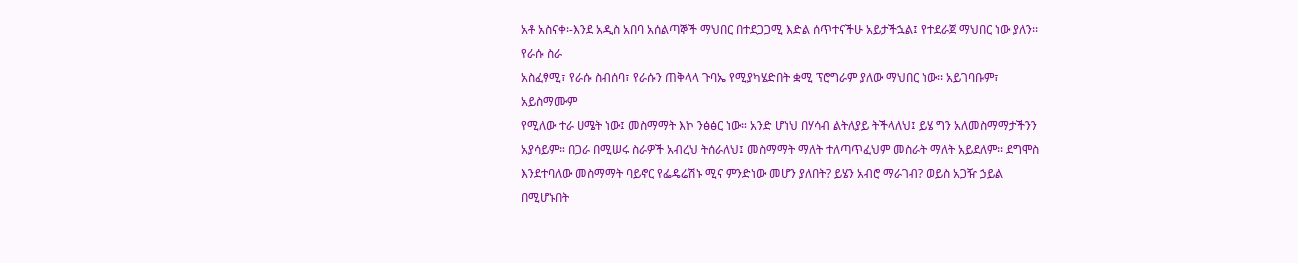አቶ አስናቀ፡-እንደ አዲስ አበባ አሰልጣኞች ማህበር በተደጋጋሚ እድል ሰጥተናችሁ አይታችኋል፤ የተደራጀ ማህበር ነው ያለን፡፡ የራሱ ስራ
አስፈፃሚ፣ የራሱ ስብሰባ፣ የራሱን ጠቅላላ ጉባኤ የሚያካሄድበት ቋሚ ፕሮግራም ያለው ማህበር ነው፡፡ አይገባቡም፣ አይስማሙም
የሚለው ተራ ሀሜት ነው፤ መስማማት እኮ ንፅፅር ነው። አንድ ሆነህ በሃሳብ ልትለያይ ትችላለህ፤ ይሄ ግን አለመስማማታችንን
አያሳይም። በጋራ በሚሠሩ ስራዎች አብረህ ትሰራለህ፤ መስማማት ማለት ተለጣጥፈህም መስራት ማለት አይደለም፡፡ ደግሞስ
እንደተባለው መስማማት ባይኖር የፌዴሬሽኑ ሚና ምንድነው መሆን ያለበት? ይሄን አብሮ ማራገብ? ወይስ አጋዥ ኃይል በሚሆኑበት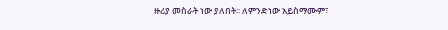ዙሪያ መስራት ነው ያለበት፡፡ ለምንድነው አይስማሙም፣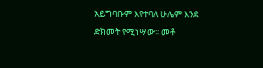አይግባቡም እየተባለ ሁሌም እንደ ድክመት የሚነሣው፡፡ መቶ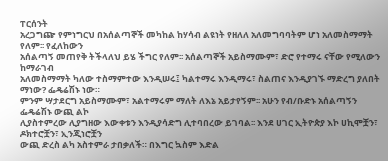ፐርሰንት
አረጋግጬ የምነግርህ በአሰልጣኞች መካከል ከሃሳብ ልዩነት የዘለለ አለመግባባትም ሆነ አለመስማማት የለም፡፡ የፈለከውን
አሰልጣኝ መጠየቅ ትችላለህ ይሄ ችግር የለም፡፡ አሰልጣኞች አይስማሙም፣ ድሮ የተማሩ ናቸው የሚለውን ከማራገብ
አለመስማማት ካለው ተስማምተው እንዲሠሩ፤ ካልተማሩ እንዲማሩ፣ ስልጠና እንዲያገኙ ማድረግ ያለበት ማነው? ፌዴሬሽኑ ነው።
ምንም ሣታደርግ አይስማሙም፣ አልተማሩም ማለት ለእኔ አይታየኝም፡፡ አሁን የብ/ቡድኑ አሰልጣኝን ፌዴሬሽኑ ውጪ ልኮ
ሊያስተምረው ሊያግዘው እውቀቱን እንዲያሳድግ ሊተባበረው ይገባል፡፡ እንደ ሀገር ኢትዮጵያ እኮ ሀኪሞቿን፣ ዶክተሮቿን፣ ኢንጂነሮቿን
ውጪ ድረስ ልካ አስተምራ ታበቃለች። በእግር ኳስም እድል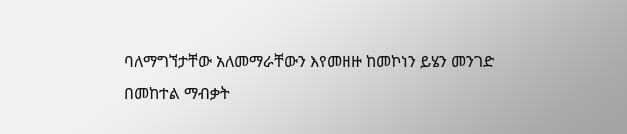ባለማግኘታቸው አለመማራቸውን እየመዘዙ ከመኮነን ይሄን መንገድ
በመከተል ማብቃት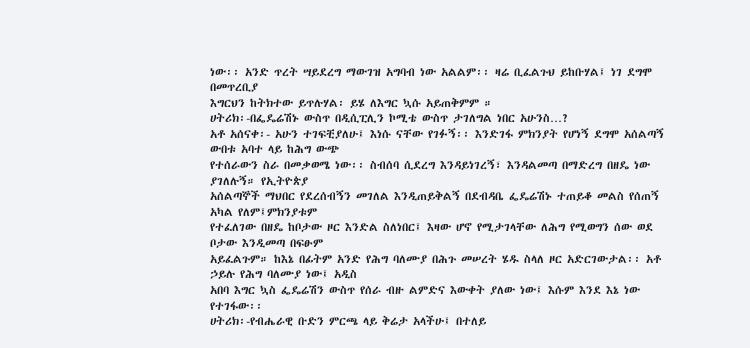ነው፡፡ አንድ ጥረት ሣይደረግ ማውገዝ አግባብ ነው አልልም፡፡ ዛሬ ቢፈልጉህ ይከቡሃል፤ ነገ ደግሞ በመጥረቢያ
እግርህን ከትክተው ይጥሉሃል፡ ይሄ ለእግር ኳሱ አይጠቅምም ።
ሀትሪክ፡-በፌዴሬሽኑ ውስጥ በዲሲፒሊን ኮሚቴ ውስጥ ታገለግል ነበር አሁንስ…?
አቶ አሰናቀ፡- አሁን ተገፍቺያለሁ፤ እነሱ ናቸው የገፉኝ፡፡ እንድገፋ ምክንያት የሆነኝ ደግሞ አሰልጣኝ ውበቱ አባተ ላይ ከሕግ ውጭ
የተሰራውን ስራ በመቃወሜ ነው፡፡ ስብሰባ ሲደረግ እንዳይነገረኝ፣ እንዳልመጣ በማድረግ በዘዴ ነው ያገለሉኝ። የኢትዮጵያ
አሰልጣኞች ማህበር የደረሰብኝን መገለል እንዲጠይቅልኝ በደብዳቤ ፌዴሬሽኑ ተጠይቆ መልስ የሰጠኝ አካል የለም፤ምክንያቱም
የተፈለገው በዘዴ ከቦታው ዞር እንድል ስለነበር፤ እዛው ሆኖ የሚታገላቸው ለሕግ የሚወግን ሰው ወደ ቦታው እንዲመጣ በፍፁም
አይፈልጉም። ከእኔ በፊትም አንድ የሕግ ባለሙያ በሕጉ መሠረት ሄዱ ስላለ ዞር አድርገውታል፡፡ አቶ ኃይሉ የሕግ ባለሙያ ነው፤ አዲስ
አበባ እግር ኳስ ፌዴሬሽን ውስጥ የሰራ ብዙ ልምድና እውቀት ያለው ነው፤ እሱም እንደ እኔ ነው የተገፋው፡፡
ሀትሪክ፡-የብሔራዊ ቡድን ምርጫ ላይ ቅሬታ አላችሁ፤ በተለይ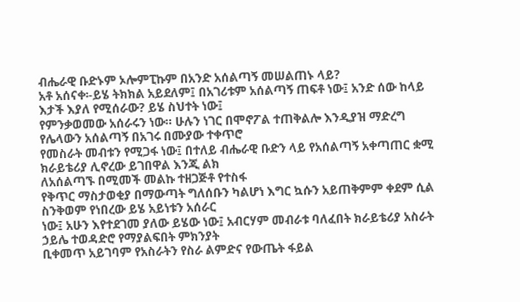ብሔራዊ ቡድኑም ኦሎምፒኩም በአንድ አሰልጣኝ መሠልጠኑ ላይ?
አቶ አሰናቀ፡-ይሄ ትክክል አይደለም፤ በአገሪቱም አሰልጣኝ ጠፍቶ ነው፤ አንድ ሰው ከላይ እታች እያለ የሚሰራው? ይሄ ስህተት ነው፤
የምንቃወመው አሰራሩን ነው። ሁሉን ነገር በሞኖፖል ተጠቅልሎ እንዲያዝ ማድረግ የሌላውን አሰልጣኝ በአገሩ በሙያው ተቀጥሮ
የመስራት መብቱን የሚጋፋ ነው፤ በተለይ ብሔራዊ ቡድን ላይ የአሰልጣኝ አቀጣጠር ቋሚ ክራይቴሪያ ሊኖረው ይገበዋል እንጂ ልክ
ለአሰልጣኙ በሚመች መልኩ ተዘጋጅቶ የተስፋ
የቅጥር ማስታወቂያ በማውጣት ግለሰቡን ካልሆነ እግር ኳሱን አይጠቅምም ቀደም ሲል ስንቅወም የነበረው ይሄ አይነቱን አሰራር
ነው፤ አሁን እየተደገመ ያለው ይሄው ነው፤ አብርሃም መብራቱ ባለፈበት ክራይቴሪያ አስራት ኃይሌ ተወዳድሮ የማያልፍበት ምክንያት
ቢቀመጥ አይገባም የአስራትን የስራ ልምድና የውጤት ፋይል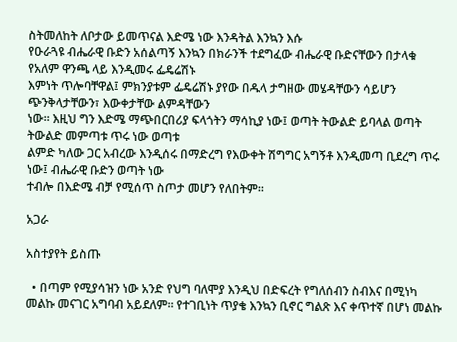ስትመለከት ለቦታው ይመጥናል እድሜ ነው እንዳትል እንኳን እሱ
የዑራጓዩ ብሔራዊ ቡድን አሰልጣኝ እንኳን በክራንች ተደግፈው ብሔራዊ ቡድናቸውን በታላቁ የአለም ዋንጫ ላይ እንዲመሩ ፌዴሬሽኑ
እምነት ጥሎባቸዋል፤ ምክንያቱም ፌዴሬሽኑ ያየው በዱላ ታግዘው መሄዳቸውን ሳይሆን ጭንቅላታቸውን፣ እውቀታቸው ልምዳቸውን
ነው፡፡ እዚህ ግን እድሜ ማጭበርበሪያ ፍላጎትን ማሳኪያ ነው፤ ወጣት ትውልድ ይባላል ወጣት ትውልድ መምጣቱ ጥሩ ነው ወጣቱ
ልምድ ካለው ጋር አብረው እንዲሰሩ በማድረግ የእውቀት ሽግግር አግኝቶ እንዲመጣ ቢደረግ ጥሩ ነው፤ ብሔራዊ ቡድን ወጣት ነው
ተብሎ በእድሜ ብቻ የሚሰጥ ስጦታ መሆን የለበትም፡፡

አጋራ

አስተያየት ይስጡ

  • በጣም የሚያሳዝን ነው አንድ የህግ ባለሞያ እንዲህ በድፍረት የግለሰብን ስብእና በሚነካ መልኩ መናገር አግባብ አይደለም። የተገቢነት ጥያቄ እንኳን ቢኖር ግልጽ እና ቀጥተኛ በሆነ መልኩ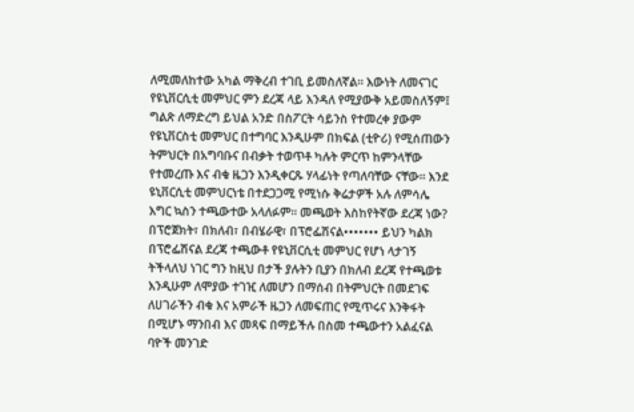ለሚመለከተው አካል ማቅረብ ተገቢ ይመስለኛል። እውነት ለመናገር የዩኒቨርሲቲ መምህር ምን ደረጃ ላይ እንዳለ የሚያውቅ አይመስለኝም፤ ግልጽ ለማድረግ ይህል አንድ በስፖርት ሳይንስ የተመረቀ ያውም የዩኒቨርስቲ መምህር በተግባር እንዲሁም በክፍል (ቲዮሪ) የሚሰጠውን ትምህርት በአግባቡና በብቃት ተወጥቶ ካሉት ምርጥ ከምንላቸው የተመረጡ እና ብቁ ዜጋን እንዲቀርጹ ሃላፊነት የጣለባቸው ናቸው። እንደ ዩኒቨርሲቲ መምህርነቴ በተደጋጋሚ የሚነሱ ቅሬታዎች አሉ ለምሳሌ እግር ኳስን ተጫውተው አላለፉም። መጫወት እስከየትኛው ደረጃ ነው? በፕሮጀክት፣ በክለብ፣ በብሄራዊ፣ በፕሮፌሽናል••••••• ይህን ካልክ በፕሮፌሽናል ደረጃ ተጫውቶ የዩኒቨርሲቲ መምህር የሆነ ላታገኝ ትችላለህ ነገር ግን ከዚህ በታች ያሉትን ቢያን በክለብ ደረጃ የተጫወቱ እንዲሁም ለሞያው ተገዢ ለመሆን በማሰብ በትምህርት በመደገፍ ለሀገራችን ብቁ እና አምራች ዜጋን ለመፍጠር የሚጥሩና እንቅፋት በሚሆኑ ማንበብ እና መጻፍ በማይችሉ በስመ ተጫውተን አልፈናል ባዮች መንገድ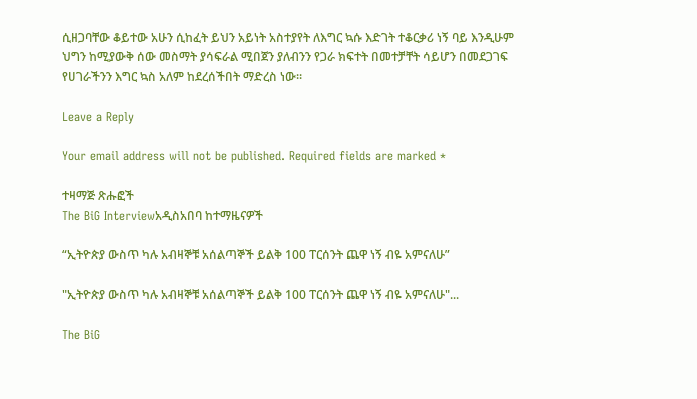ሲዘጋባቸው ቆይተው አሁን ሲከፈት ይህን አይነት አስተያየት ለእግር ኳሱ እድገት ተቆርቃሪ ነኝ ባይ እንዲሁም ህግን ከሚያውቅ ሰው መስማት ያሳፍራል ሚበጀን ያለብንን የጋራ ክፍተት በመተቻቸት ሳይሆን በመደጋገፍ የሀገራችንን እግር ኳስ አለም ከደረሰችበት ማድረስ ነው።

Leave a Reply

Your email address will not be published. Required fields are marked *

ተዛማጅ ጽሑፎች
The BiG Interviewአዲስአበባ ከተማዜናዎች

“ኢትዮጵያ ውስጥ ካሉ አብዛኞቹ አሰልጣኞች ይልቅ 100 ፐርሰንት ጨዋ ነኝ ብዬ አምናለሁ”

"ኢትዮጵያ ውስጥ ካሉ አብዛኞቹ አሰልጣኞች ይልቅ 100 ፐርሰንት ጨዋ ነኝ ብዬ አምናለሁ"...

The BiG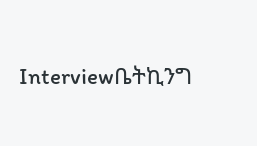Interviewቤትኪንግ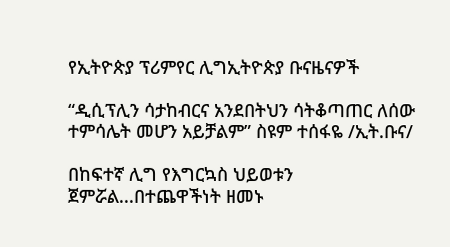የኢትዮጵያ ፕሪምየር ሊግኢትዮጵያ ቡናዜናዎች

“ዲሲፕሊን ሳታከብርና አንደበትህን ሳትቆጣጠር ለሰው ተምሳሌት መሆን አይቻልም” ስዩም ተሰፋዬ /ኢት.ቡና/

በከፍተኛ ሊግ የእግርኳስ ህይወቱን ጀምሯል...በተጨዋችነት ዘመኑ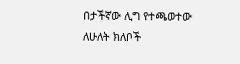በታችኛው ሊግ የተጫወተው ለሁለት ክለቦች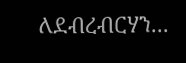ለደብረብርሃን...